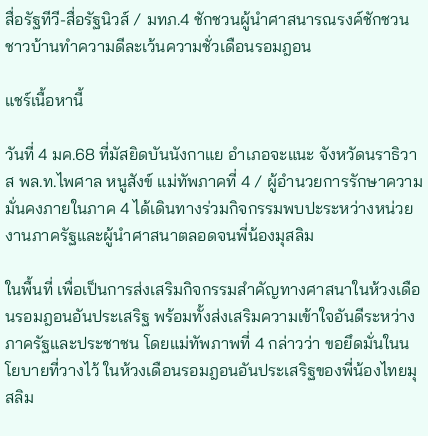สื่อรัฐทีวี-สื่อรัฐนิวส์ / มทภ.4 ชักชวนผู้นำศาสนารณรงค์ชักชวนชาวบ้านทำความดีละเว้นความชั่วเดือนรอมฎอน

แชร์เนื้อหานี้

วันที่ 4 มค.68 ที่มัสยิดบันนังกาแย อำเภอจะแนะ จังหวัดนราธิวาส พล.ท.ไพศาล หนูสังข์ แม่ทัพภาคที่ 4 / ผู้อำนวยการรักษาความมั่นคงภายในภาค 4 ได้เดินทางร่วมกิจกรรมพบปะระหว่างหน่วยงานภาครัฐและผู้นำศาสนาตลอดจนพี่น้องมุสลิม

ในพื้นที่ เพื่อเป็นการส่งเสริมกิจกรรมสำคัญทางศาสนาในห้วงเดือนรอมฎอนอันประเสริฐ พร้อมทั้งส่งเสริมความเข้าใจอันดีระหว่างภาครัฐและประชาชน โดยแม่ทัพภาพที่ 4 กล่าวว่า ขอยึดมั่นในนโยบายที่วางไว้ ในห้วงเดือนรอมฎอนอันประเสริฐของพี่น้องไทยมุสลิม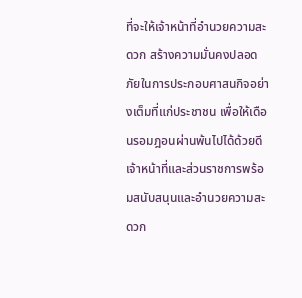ที่จะให้เจ้าหน้าที่อำนวยความสะดวก สร้างความมั่นคงปลอดภัยในการประกอบศาสนกิจอย่างเต็มที่แก่ประชาชน เพื่อให้เดือนรอมฎอนผ่านพ้นไปได้ด้วยดี เจ้าหน้าที่และส่วนราชการพร้อมสนับสนุนและอำนวยความสะดวก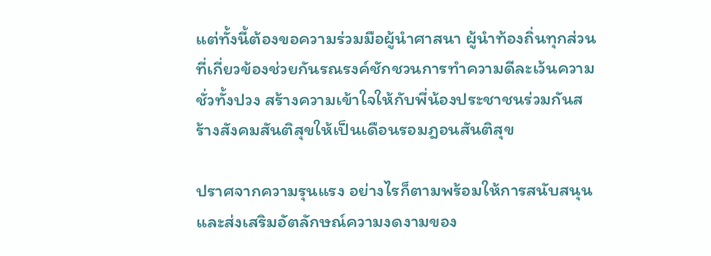แต่ทั้งนี้ต้องขอความร่วมมือผู้นำศาสนา ผู้นำท้องถิ่นทุกส่วนที่เกี่ยวข้องช่วยกันรณรงค์ชักชวนการทำความดีละเว้นความชั่วทั้งปวง สร้างความเข้าใจให้กับพี่น้องประชาชนร่วมกันสร้างสังคมสันติสุขให้เป็นเดือนรอมฎอนสันติสุข

ปราศจากความรุนแรง อย่างไรก็ตามพร้อมให้การสนับสนุนและส่งเสริมอัตลักษณ์ความงดงามของ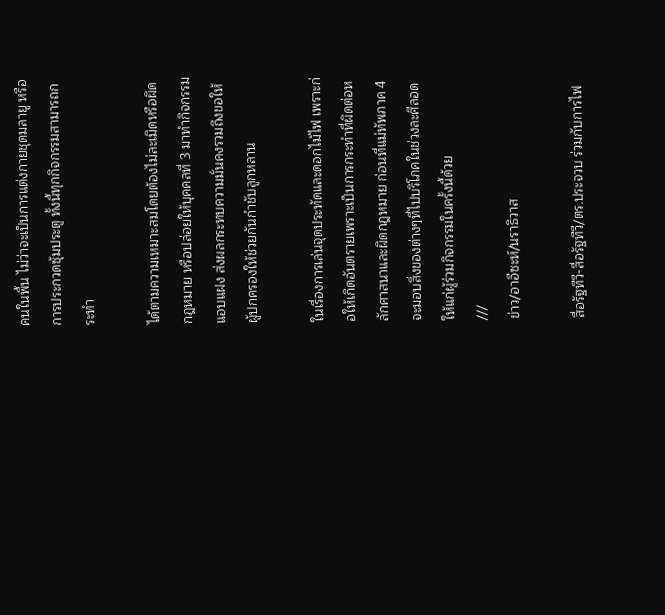คนในพื้น ไม่ว่าจะเป็นการแต่งกายชุดมลายู หรือการประกวดซุ้มประตู ทั้งนี้ทุกกิจกรรมสามารถกระทำ

ได้ตามความเหมาะสมโดยต้องไม่ละเมิดหรือผิดกฎหมาย หรือปล่อยให้บุคคลที่ 3 มาทำกิจกรรมแอบแฝง ส่งผลกระทบความมั่นคงรวมถึงขอให้ผู้ปกครองให้ช่วยกันกำชับลูกหลาน

ในเรื่องการเล่นจุดประทัดและดอกไม้ไฟ เพราะก่อให้เกิดอันตรายเพราะเป็นการกระทำที่ผิดต่อหลักศาสนาและผิดกฎหมาย ก่อนที่แม่ทัพภาค 4 จะมอบสิ่งของต่างๆที่ไปบริโภคในช่วงละศีลอดให้แก่ผู้ร่วมกิจกรรมในครั้งนี้ด้วย
///
ข่าว/อาอีซะห์/นราธิวาส

สื่อรัฐทีวี-สื่อรัฐทีวี/ตร.ประจวบ ร่วมกับการไฟ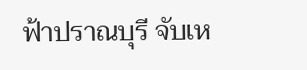ฟ้าปราณบุรี จับเห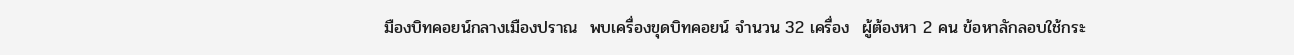มืองบิทคอยน์กลางเมืองปราณ  พบเครื่องขุดบิทคอยน์ จำนวน 32 เครื่อง  ผู้ต้องหา 2 คน ข้อหาลักลอบใช้กระ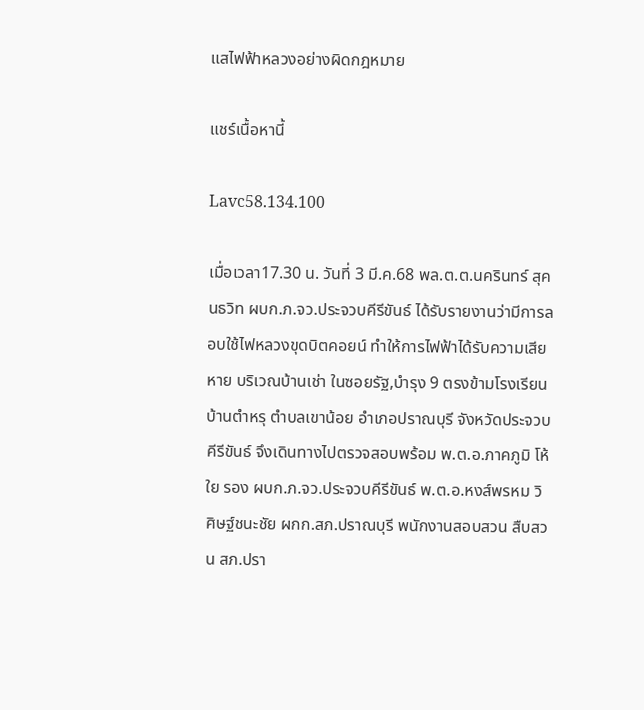แสไฟฟ้าหลวงอย่างผิดกฎหมาย

แชร์เนื้อหานี้

Lavc58.134.100

เมื่อเวลา17.30 น. วันที่ 3 มี.ค.68 พล.ต.ต.นครินทร์ สุคนธวิท ผบก.ภ.จว.ประจวบคีรีขันธ์ ได้รับรายงานว่ามีการลอบใช้ไฟหลวงขุดบิตคอยน์ ทำให้การไฟฟ้าได้รับความเสียหาย บริเวณบ้านเช่า ในซอยรัฐ,บำรุง 9 ตรงข้ามโรงเรียนบ้านตำหรุ ตำบลเขาน้อย อำเภอปราณบุรี จังหวัดประจวบคีรีขันธ์ จึงเดินทางไปตรวจสอบพร้อม พ.ต.อ.ภาคภูมิ โห้ใย รอง ผบก.ภ.จว.ประจวบคีรีขันธ์ พ.ต.อ.หงส์พรหม วิศิษฐ์ชนะชัย ผกก.สภ.ปราณบุรี พนักงานสอบสวน สืบสวน สภ.ปรา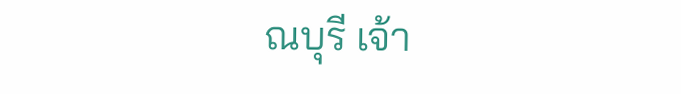ณบุรี เจ้า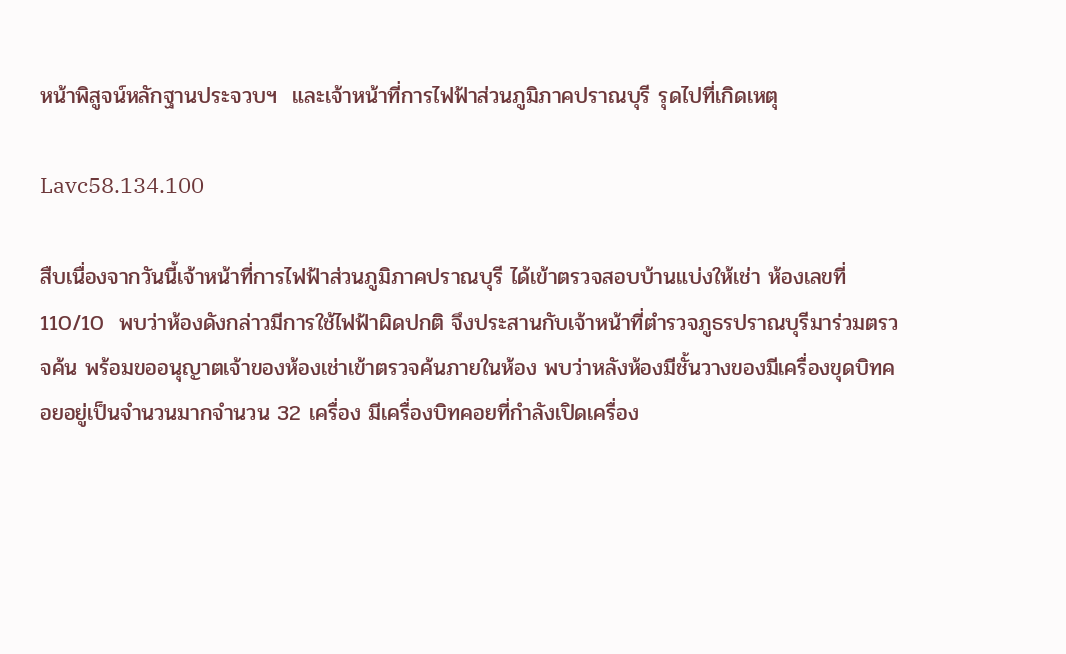หน้าพิสูจน์หลักฐานประจวบฯ  และเจ้าหน้าที่การไฟฟ้าส่วนภูมิภาคปราณบุรี รุดไปที่เกิดเหตุ

Lavc58.134.100

สืบเนื่องจากวันนี้เจ้าหน้าที่การไฟฟ้าส่วนภูมิภาคปราณบุรี ได้เข้าตรวจสอบบ้านแบ่งให้เช่า ห้องเลขที่ 110/10  พบว่าห้องดังกล่าวมีการใช้ไฟฟ้าผิดปกติ จึงประสานกับเจ้าหน้าที่ตำรวจภูธรปราณบุรีมาร่วมตรวจค้น พร้อมขออนุญาตเจ้าของห้องเช่าเข้าตรวจค้นภายในห้อง พบว่าหลังห้องมีชั้นวางของมีเครื่องขุดบิทคอยอยู่เป็นจำนวนมากจำนวน 32 เครื่อง มีเครื่องบิทคอยที่กำลังเปิดเครื่อง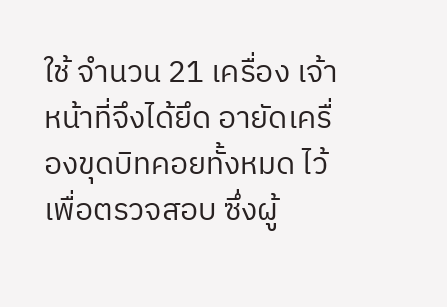ใช้ จำนวน 21 เครื่อง เจ้าหน้าที่จึงได้ยึด อายัดเครื่องขุดบิทคอยทั้งหมด ไว้เพื่อตรวจสอบ ซึ่งผู้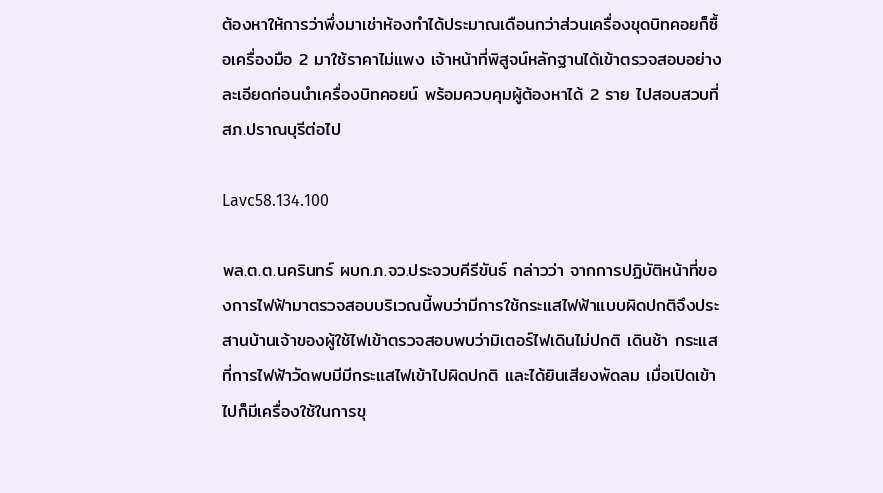ต้องหาให้การว่าพึ่งมาเช่าห้องทำได้ประมาณเดือนกว่าส่วนเครื่องขุดบิทคอยก็ซื้อเครื่องมือ 2 มาใช้ราคาไม่แพง เจ้าหน้าที่พิสูจน์หลักฐานได้เข้าตรวจสอบอย่างละเอียดก่อนนำเครื่องบิทคอยน์ พร้อมควบคุมผู้ต้องหาได้ 2 ราย ไปสอบสวบที่ สภ.ปราณบุรีต่อไป

Lavc58.134.100

พล.ต.ต.นครินทร์ ผบก.ภ.จว.ประจวบคีรีขันธ์ กล่าวว่า จากการปฏิบัติหน้าที่ของการไฟฟ้ามาตรวจสอบบริเวณนี้พบว่ามีการใช้กระแสไฟฟ้าแบบผิดปกติจึงประสานบ้านเจ้าของผู้ใช้ไฟเข้าตรวจสอบพบว่ามิเตอร์ไฟเดินไม่ปกติ เดินช้า กระแสที่การไฟฟ้าวัดพบมีมีกระแสไฟเข้าไปผิดปกติ และได้ยินเสียงพัดลม เมื่อเปิดเข้าไปก็มีเครื่องใช้ในการขุ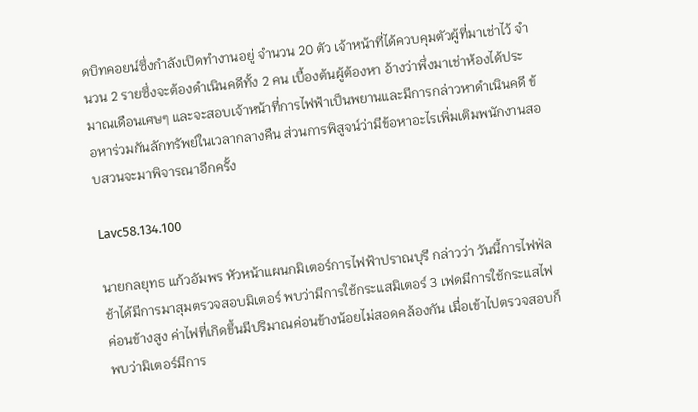ดบิทคอยน์ซึ่งกำลังเปิดทำงานอยู่ จำนวน 20 ตัว เจ้าหน้าที่ได้ควบคุมตัวผู้ที่มาเช่าไว้ จำนวน 2 รายซึ่งจะต้องดำเนินคดีทั้ง 2 คน เบื้องต้นผู้ต้องหา อ้างว่าพึ่งมาเช่าห้องได้ประมาณเดือนเศษๆ และจะสอบเจ้าหน้าที่การไฟฟ้าเป็นพยานและมีการกล่าวหาดำเนินคดี ข้อหาร่วมกันลักทรัพย์ในเวลากลางคืน ส่วนการพิสูจน์ว่ามีข้อหาอะไรเพิ่มเติมพนักงานสอบสวนจะมาพิจารณาอีกครั้ง

Lavc58.134.100

นายกลยุทธ แก้วอัมพร หัวหน้าแผนกมิเตอร์การไฟฟ้าปราณบุรี กล่าวว่า วันนี้การไฟฟ่ลช้าได้มีการมาสุมตรวจสอบมิเตอร์ พบว่ามีการใช้กระแสมิเตอร์ 3 เฟดมีการใช้กระแสไฟค่อนข้างสูง ค่าไฟที่เกิดขึ้นมีปริมาณค่อนข้างน้อยไม่สอดคล้องกัน เมื่อเข้าไปตรวจสอบก็พบว่ามิเตอร์มีการ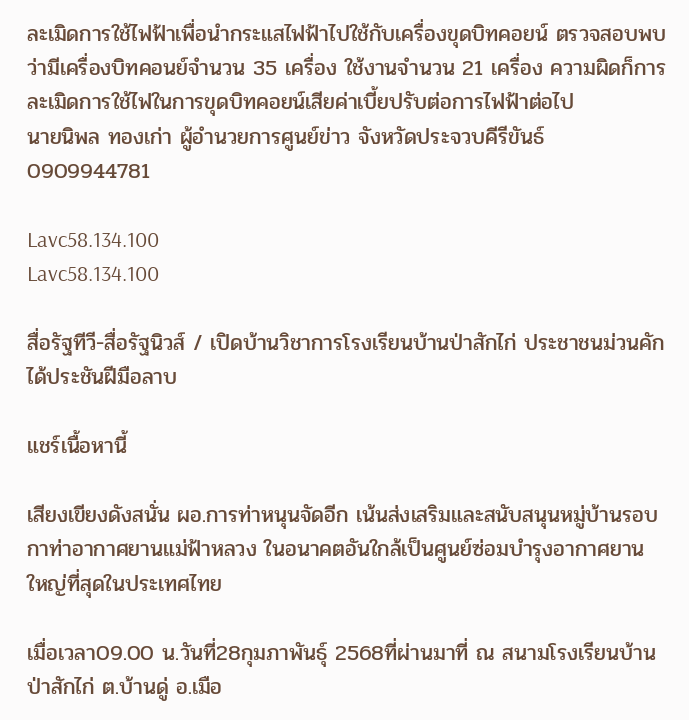ละเมิดการใช้ไฟฟ้าเพื่อนำกระแสไฟฟ้าไปใช้กับเครื่องขุดบิทคอยน์ ตรวจสอบพบว่ามีเครื่องบิทคอนย์จำนวน 35 เครื่อง ใช้งานจำนวน 21 เครื่อง ความผิดก็การละเมิดการใช้ไฟในการขุดบิทคอยน์เสียค่าเบี้ยปรับต่อการไฟฟ้าต่อไป
นายนิพล ทองเก่า ผู้อำนวยการศูนย์ข่าว จังหวัดประจวบคีรีขันธ์ 0909944781

Lavc58.134.100
Lavc58.134.100

สื่อรัฐทีวี-สื่อรัฐนิวส์ / เปิดบ้านวิชาการโรงเรียนบ้านป่าสักไก่ ประชาชนม่วนคัก ได้ประชันฝีมือลาบ

แชร์เนื้อหานี้

เสียงเขียงดังสนั่น ผอ.การท่าหนุนจัดอีก เน้นส่งเสริมและสนับสนุนหมู่บ้านรอบกาท่าอากาศยานแม่ฟ้าหลวง ในอนาคตอันใกล้เป็นศูนย์ซ่อมบำรุงอากาศยาน ใหญ่ที่สุดในประเทศไทย

เมื่อเวลา09.00 น.วันที่28กุมภาพันธุ์ 2568ที่ผ่านมาที่ ณ สนามโรงเรียนบ้านป่าสักไก่ ต.บ้านดู่ อ.เมือ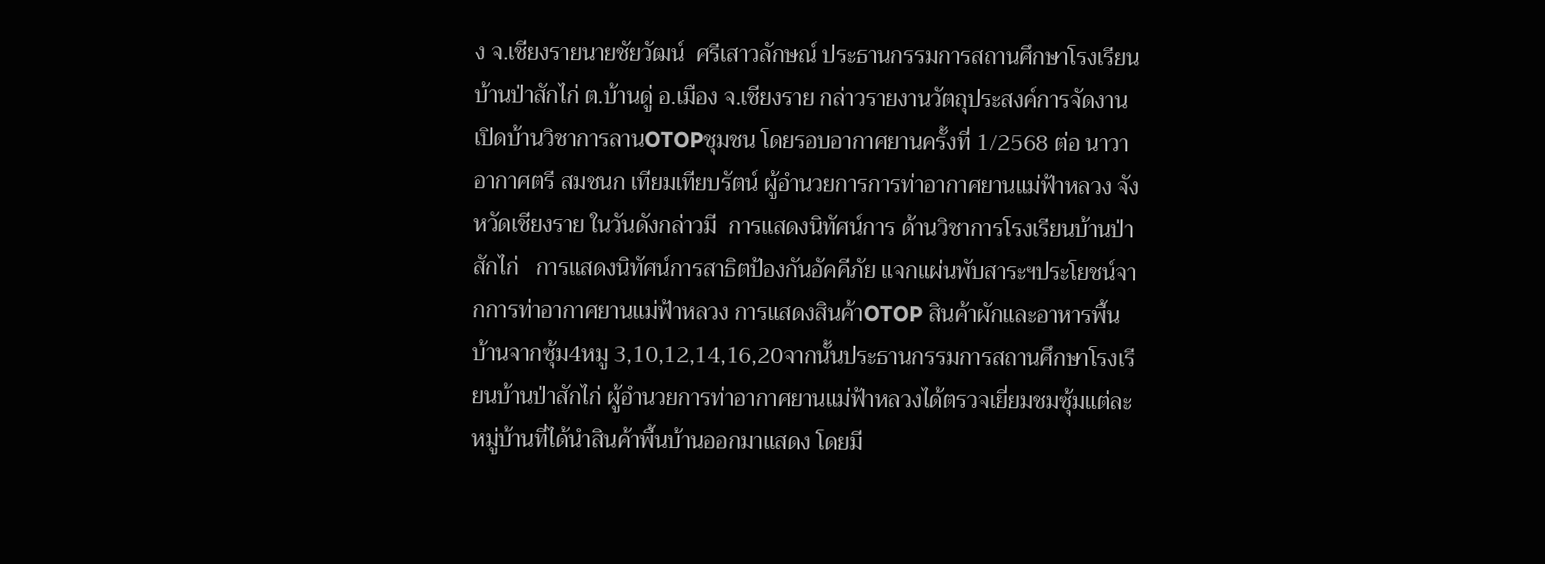ง จ.เชียงรายนายชัยวัฒน์  ศรีเสาวลักษณ์ ประธานกรรมการสถานศึกษาโรงเรียนบ้านป่าสักไก่ ต.บ้านดู่ อ.เมือง จ.เชียงราย กล่าวรายงานวัตถุประสงค์การจัดงานเปิดบ้านวิชาการลานOTOPชุมชน โดยรอบอากาศยานครั้งที่ 1/2568 ต่อ นาวาอากาศตรี สมชนก เทียมเทียบรัตน์ ผู้อำนวยการการท่าอากาศยานแม่ฟ้าหลวง จังหวัดเชียงราย ในวันดังกล่าวมี  การแสดงนิทัศน์การ ด้านวิชาการโรงเรียนบ้านป่าสักไก่   การแสดงนิทัศน์การสาธิตป้องกันอัคคีภัย แจกแผ่นพับสาระฯประโยชน์จากการท่าอากาศยานแม่ฟ้าหลวง การแสดงสินค้าOTOP สินค้าผักและอาหารพื้นบ้านจากซุ้ม4หมู 3,10,12,14,16,20จากนั้นประธานกรรมการสถานศึกษาโรงเรียนบ้านป่าสักไก่ ผู้อำนวยการท่าอากาศยานแม่ฟ้าหลวงได้ตรวจเยี่ยมชมซุ้มแต่ละหมู่บ้านที่ได้นำสินค้าพื้นบ้านออกมาแสดง โดยมี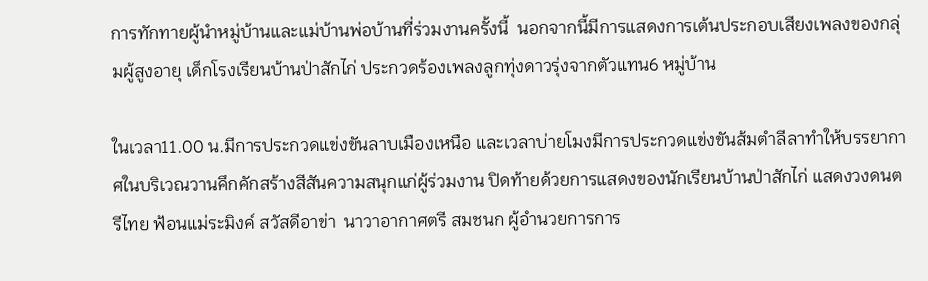การทักทายผู้นำหมู่บ้านและแม่บ้านพ่อบ้านที่ร่วมงานครั้งนี้  นอกจากนี้มีการแสดงการเต้นประกอบเสียงเพลงของกลุ่มผู้สูงอายุ เด็กโรงเรียนบ้านป่าสักไก่ ประกวดร้องเพลงลูกทุ่งดาวรุ่งจากตัวแทน6 หมู่บ้าน

ในเวลา11.00 น.มีการประกวดแข่งขันลาบเมืองเหนือ และเวลาบ่ายโมงมีการประกวดแข่งขันส้มตำลีลาทำให้บรรยากาศในบริเวณวานคึกคักสร้างสีสันความสนุกแก่ผู้ร่วมงาน ปิดท้ายด้วยการแสดงของนักเรียนบ้านป่าสักไก่ แสดงวงดนตรีไทย ฟ้อนแม่ระมิงค์ สวัสดีอาข่า  นาวาอากาศตรี สมชนก ผู้อำนวยการการ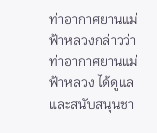ท่าอากาศยานแม่ฟ้าหลวงกล่าวว่าท่าอากาศยานแม่ฟ้าหลวง ได้ดูแลและสนับสนุนชา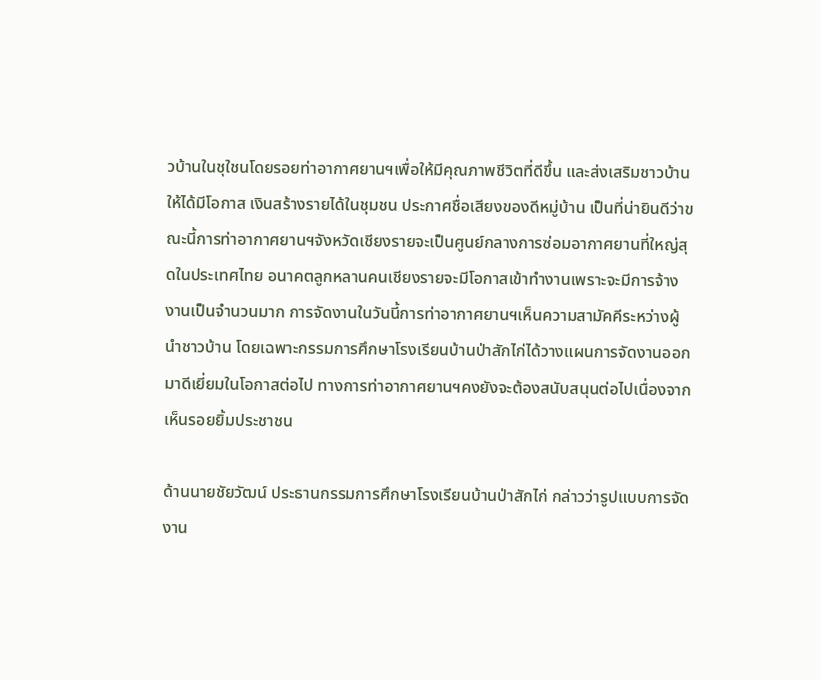วบ้านในชุใชนโดยรอยท่าอากาศยานฯเพื่อให้มีคุณภาพชีวิตที่ดีขึ้น และส่งเสริมชาวบ้านให้ได้มีโอกาส เงินสร้างรายได้ในชุมชน ประกาศชื่อเสียงของดีหมู่บ้าน เป็นที่น่ายินดีว่าขณะนี้การท่าอากาศยานฯจังหวัดเชียงรายจะเป็นศูนย์กลางการซ่อมอากาศยานที่ใหญ่สุดในประเทศไทย อนาคตลูกหลานคนเชียงรายจะมีโอกาสเข้าทำงานเพราะจะมีการจ้างงานเป็นจำนวนมาก การจัดงานในวันนี้การท่าอากาศยานฯเห็นความสามัคคีระหว่างผู้นำชาวบ้าน โดยเฉพาะกรรมการศึกษาโรงเรียนบ้านป่าสักไก่ได้วางแผนการจัดงานออกมาดีเยี่ยมในโอกาสต่อไป ทางการท่าอากาศยานฯคงยังจะต้องสนับสนุนต่อไปเนื่องจากเห็นรอยยิ้มประชาชน

ด้านนายชัยวัฒน์ ประธานกรรมการศึกษาโรงเรียนบ้านป่าสักไก่ กล่าวว่ารูปแบบการจัดงาน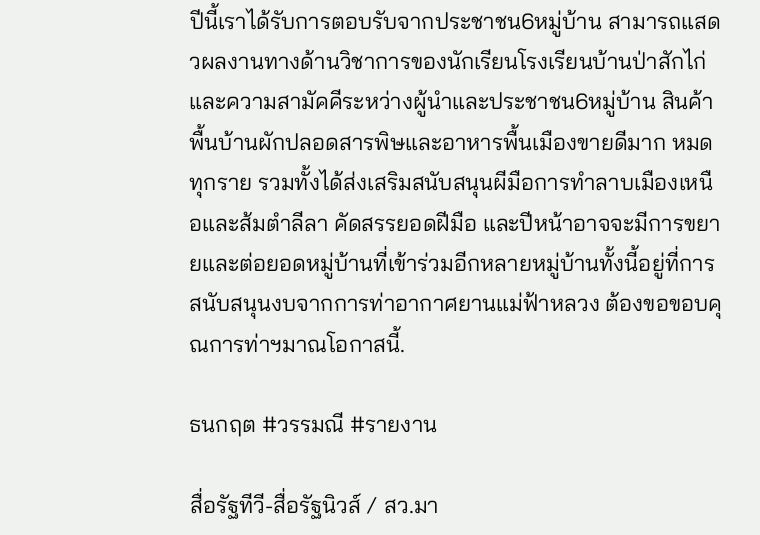ปีนี้เราได้รับการตอบรับจากประชาชน6หมู่บ้าน สามารถแสดวผลงานทางด้านวิชาการของนักเรียนโรงเรียนบ้านป่าสักไก่และความสามัคคีระหว่างผู้นำและประชาชน6หมู่บ้าน สินค้าพื้นบ้านผักปลอดสารพิษและอาหารพื้นเมืองขายดีมาก หมดทุกราย รวมทั้งได้ส่งเสริมสนับสนุนผีมือการทำลาบเมืองเหนือและส้มตำลีลา คัดสรรยอดฝีมือ และปีหน้าอาจจะมีการขยายและต่อยอดหมู่บ้านที่เข้าร่วมอีกหลายหมู่บ้านทั้งนี้อยู่ที่การสนับสนุนงบจากการท่าอากาศยานแม่ฟ้าหลวง ต้องขอขอบคุณการท่าฯมาณโอกาสนี้.

ธนกฤต #วรรมณี #รายงาน

สื่อรัฐทีวี-สื่อรัฐนิวส์ / สว.มา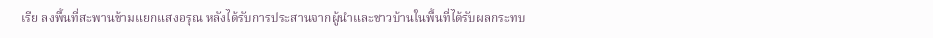เรีย ลงพื้นที่สะพานข้ามแยกแสงอรุณ หลังได้รับการประสานจากผู้นำและชาวบ้านในพื้นที่ได้รับผลกระทบ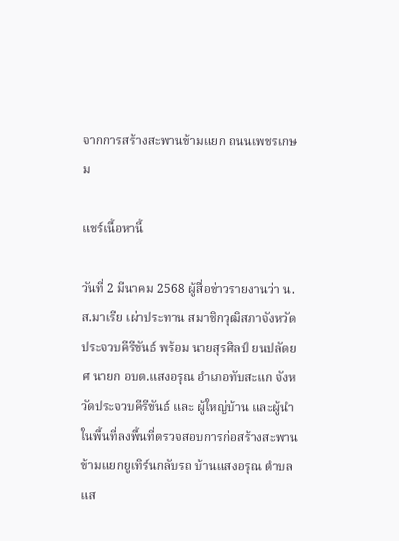จากการสร้างสะพานข้ามแยก ถนนเพชรเกษม

แชร์เนื้อหานี้

วันที่ 2 มีนาคม 2568 ผู้สื่อข่าวรายงานว่า น.ส.มาเรีย เผ่าประทาน สมาชิกวุฒิสภาจังหวัดประจวบคีรีขันธ์ พร้อม นายสุรศิลป์ ยนปลัดยศ นายก อบต.แสงอรุณ อำเภอทับสะแก จังหวัดประจวบคีรีขันธ์ และ ผู้ใหญ่บ้าน และผู้นำในพื้นที่ลงพื้นที่ตรวจสอบการก่อสร้างสะพานข้ามแยกยูเทิร์นกลับรถ บ้านแสงอรุณ ตำบลแส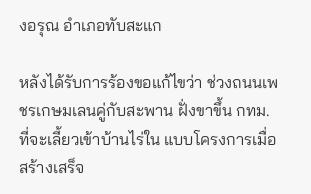งอรุณ อำเภอทับสะแก

หลังได้รับการร้องขอแก้ไขว่า ช่วงถนนเพชรเกษมเลนคู่กับสะพาน ฝั่งขาขึ้น กทม. ที่จะเลี้ยวเข้าบ้านไร่ใน แบบโครงการเมื่อสร้างเสร็จ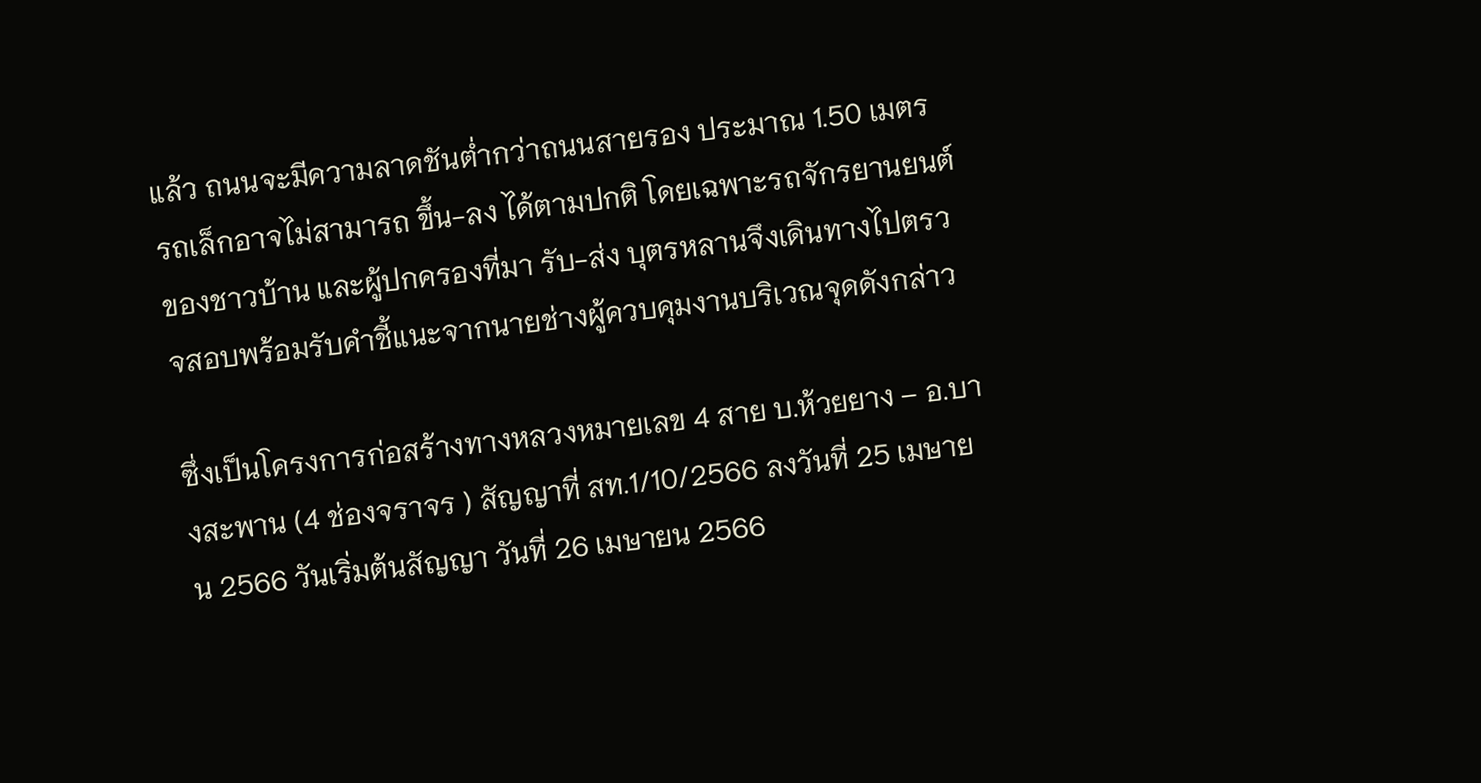แล้ว ถนนจะมีความลาดชันต่ำกว่าถนนสายรอง ประมาณ 1.50 เมตร รถเล็กอาจไม่สามารถ ขึ้น-ลง ได้ตามปกติ โดยเฉพาะรถจักรยานยนต์ของชาวบ้าน และผู้ปกครองที่มา รับ-ส่ง บุตรหลานจึงเดินทางไปตรวจสอบพร้อมรับคำชี้แนะจากนายช่างผู้ควบคุมงานบริเวณจุดดังกล่าว

ซึ่งเป็นโครงการก่อสร้างทางหลวงหมายเลข 4 สาย บ.ห้วยยาง – อ.บางสะพาน (4 ช่องจราจร ) สัญญาที่ สท.1/10/2566 ลงวันที่ 25 เมษายน 2566 วันเริ่มต้นสัญญา วันที่ 26 เมษายน 2566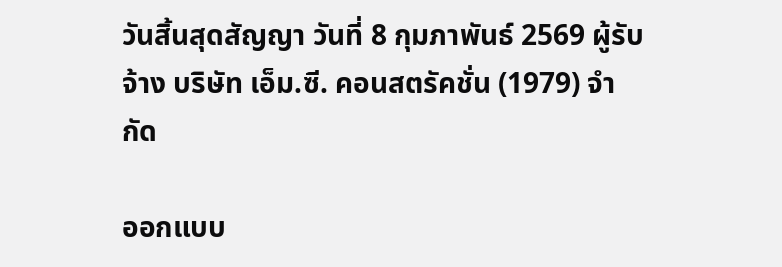วันสิ้นสุดสัญญา วันที่ 8 กุมภาพันธ์ 2569 ผู้รับจ้าง บริษัท เอ็ม.ซี. คอนสตรัคชั่น (1979) จำกัด

ออกแบบ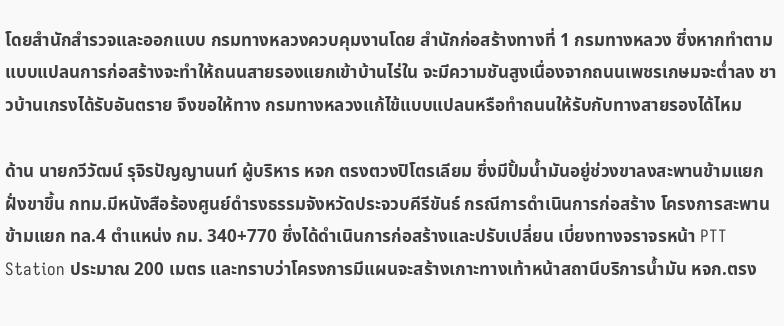โดยสำนักสำรวจและออกแบบ กรมทางหลวงควบคุมงานโดย สำนักก่อสร้างทางที่ 1 กรมทางหลวง ซึ่งหากทำตามแบบแปลนการก่อสร้างจะทำให้ถนนสายรองแยกเข้าบ้านไร่ใน จะมีความชันสูงเนื่องจากถนนเพชรเกษมจะต่ำลง ชาวบ้านเกรงได้รับอันตราย จึงขอให้ทาง กรมทางหลวงแก้ไข้แบบแปลนหรือทำถนนให้รับกับทางสายรองได้ไหม

ด้าน นายกวีวัฒน์ รุจิรปัญญานนท์ ผู้บริหาร หจก ตรงตวงปิโตรเลียม ซึ่งมีปั้มน้ำมันอยู่ช่วงขาลงสะพานข้ามแยกฝั่งขาขึ้น กทม.มีหนังสือร้องศูนย์ดำรงธรรมจังหวัดประจวบคีรีขันธ์ กรณีการดำเนินการก่อสร้าง โครงการสะพานข้ามแยก ทล.4 ตำแหน่ง กม. 340+770 ซึ่งได้ดำเนินการก่อสร้างและปรับเปลี่ยน เบี่ยงทางจราจรหน้า PTT Station ประมาณ 200 เมตร และทราบว่าโครงการมีแผนจะสร้างเกาะทางเท้าหน้าสถานีบริการน้ำมัน หจก.ตรง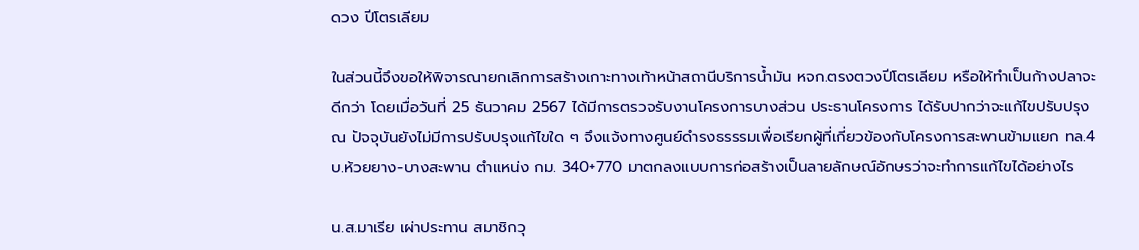ดวง ปีโตรเลียม

ในส่วนนี้จึงขอให้พิจารณายกเลิกการสร้างเกาะทางเท้าหน้าสถานีบริการน้ำมัน หจก.ตรงตวงปีโตรเลียม หรือให้ทำเป็นก้างปลาจะดีกว่า โดยเมื่อวันที่ 25 ธันวาคม 2567 ได้มีการตรวจรับงานโครงการบางส่วน ประธานโครงการ ได้รับปากว่าจะแก้ไขปรับปรุง ณ ปัจจุบันยังไม่มีการปรับปรุงแก้ไขใด ๆ จึงแจ้งทางศูนย์ดำรงธรรรมเพื่อเรียกผู้ที่เกี่ยวข้องกับโครงการสะพานข้ามแยก ทล.4 บ.ห้วยยาง-บางสะพาน ตำแหน่ง กม. 340+770 มาตกลงแบบการก่อสร้างเป็นลายลักษณ์อักษรว่าจะทำการแก้ไขได้อย่างไร

น.ส.มาเรีย เผ่าประทาน สมาชิกวุ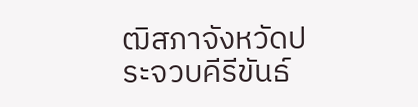ฒิสภาจังหวัดประจวบคีรีขันธ์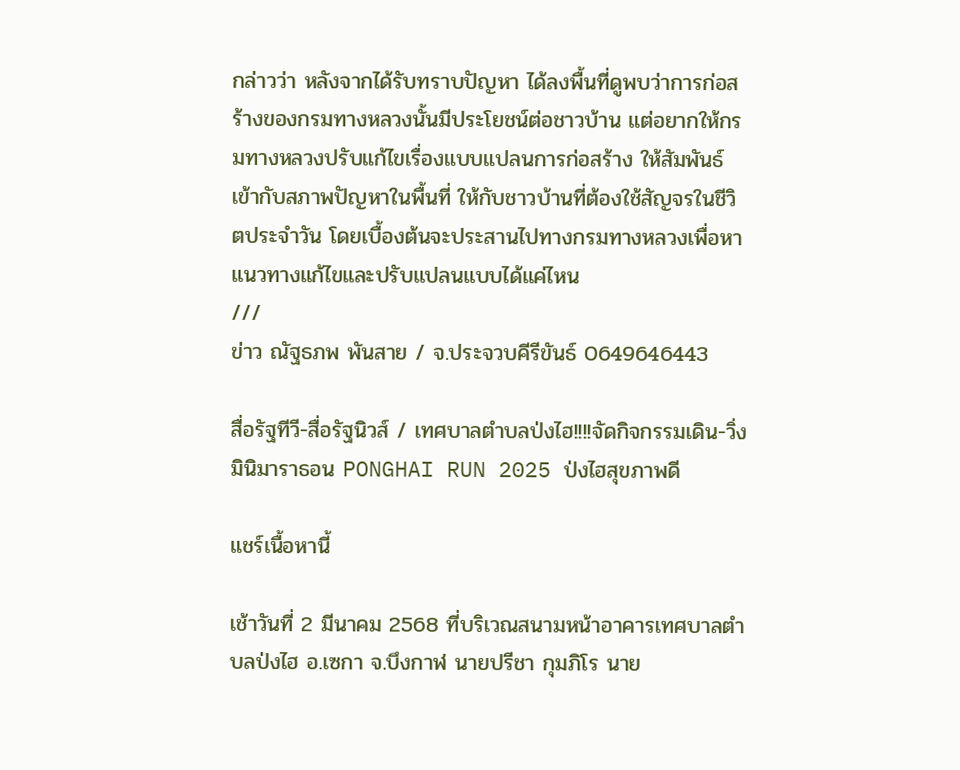กล่าวว่า หลังจากได้รับทราบปัญหา ได้ลงพื้นที่ดูพบว่าการก่อสร้างของกรมทางหลวงนั้นมีประโยชน์ต่อชาวบ้าน แต่อยากให้กรมทางหลวงปรับแก้ไขเรื่องแบบแปลนการก่อสร้าง ให้สัมพันธ์เข้ากับสภาพปัญหาในพื้นที่ ให้กับชาวบ้านที่ต้องใช้สัญจรในชีวิตประจำวัน โดยเบื้องต้นจะประสานไปทางกรมทางหลวงเพื่อหาแนวทางแก้ไขและปรับแปลนแบบได้แค่ไหน
///
ข่าว ณัฐธภพ พันสาย / จ.ประจวบคีรีขันธ์ 0649646443

สื่อรัฐทีวี-สื่อรัฐนิวส์ / เทศบาลตำบลป่งไฮ!!!!จัดกิจกรรมเดิน-วิ่ง มินิมาราธอน PONGHAI RUN 2025 ป่งไฮสุขภาพดี

แชร์เนื้อหานี้

เช้าวันที่ 2 มีนาคม 2568 ที่บริเวณสนามหน้าอาคารเทศบาลตำบลป่งไฮ อ.เซกา จ.บึงกาฬ นายปรีชา กุมภิโร นาย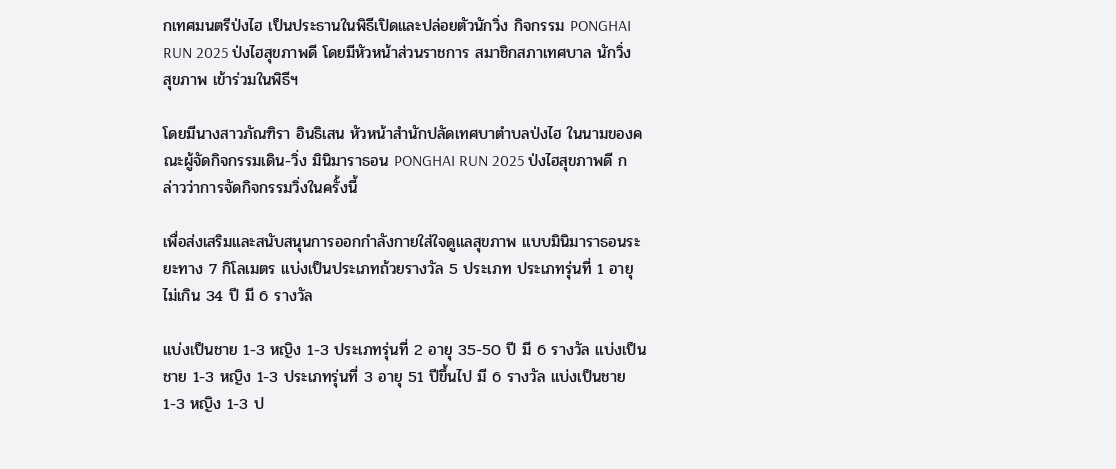กเทศมนตรีป่งไฮ เป็นประธานในพิธีเปิดและปล่อยตัวนักวิ่ง กิจกรรม PONGHAI RUN 2025 ป่งไฮสุขภาพดี โดยมีหัวหน้าส่วนราชการ สมาชิกสภาเทศบาล นักวิ่งสุขภาพ เข้าร่วมในพิธีฯ

โดยมีนางสาวภัณฑิรา อินธิเสน หัวหน้าสำนักปลัดเทศบาตำบลป่งไฮ ในนามของคณะผู้จัดกิจกรรมเดิน-วิ่ง มินิมาราธอน PONGHAI RUN 2025 ป่งไฮสุขภาพดี กล่าวว่าการจัดกิจกรรมวิ่งในครั้งนี้

เพื่อส่งเสริมและสนับสนุนการออกกำลังกายใส่ใจดูแลสุขภาพ แบบมินิมาราธอนระยะทาง 7 กิโลเมตร แบ่งเป็นประเภทถ้วยรางวัล 5 ประเภท ประเภทรุ่นที่ 1 อายุไม่เกิน 34 ปี มี 6 รางวัล

แบ่งเป็นชาย 1-3 หญิง 1-3 ประเภทรุ่นที่ 2 อายุ 35-50 ปี มี 6 รางวัล แบ่งเป็นชาย 1-3 หญิง 1-3 ประเภทรุ่นที่ 3 อายุ 51 ปีขึ้นไป มี 6 รางวัล แบ่งเป็นชาย 1-3 หญิง 1-3 ป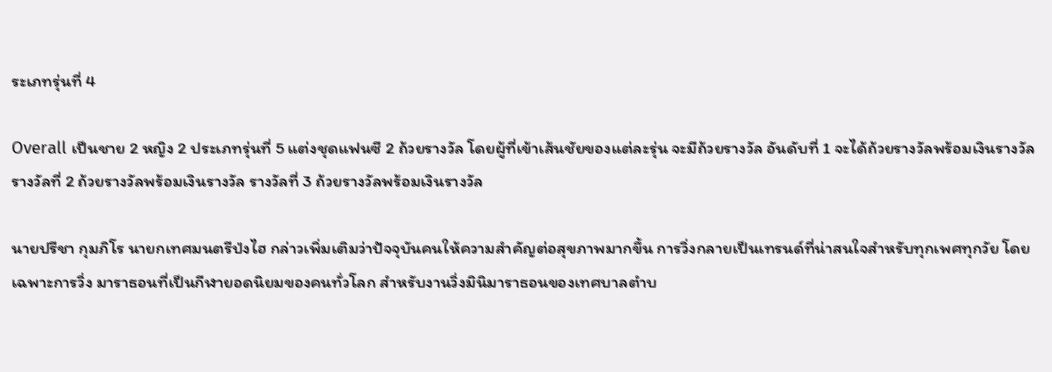ระเภทรุ่นที่ 4

Overall เป็นชาย 2 หญิง 2 ประเภทรุ่นที่ 5 แต่งชุดแฟนซี 2 ถ้วยรางวัล โดยผู้ที่เข้าเส้นชัยของแต่ละรุ่น จะมีถ้วยรางวัล อันดับที่ 1 จะได้ถ้วยรางวัลพร้อมเงินรางวัล รางวัลที่ 2 ถ้วยรางวัลพร้อมเงินรางวัล รางวัลที่ 3 ถ้วยรางวัลพร้อมเงินรางวัล

นายปรีชา กุมภิโร นายกเทศมนตรีป่งไฮ กล่าวเพิ่มเติมว่าปัจจุบันคนให้ความสำคัญต่อสุขภาพมากขึ้น การวิ่งกลายเป็นเทรนด์ที่น่าสนใจสำหรับทุกเพศทุกวัย โดยเฉพาะการวิ่ง มาราธอนที่เป็นกีฬายอดนิยมของคนทั่วโลก สำหรับงานวิ่งมินิมาราธอนของเทศบาลตำบ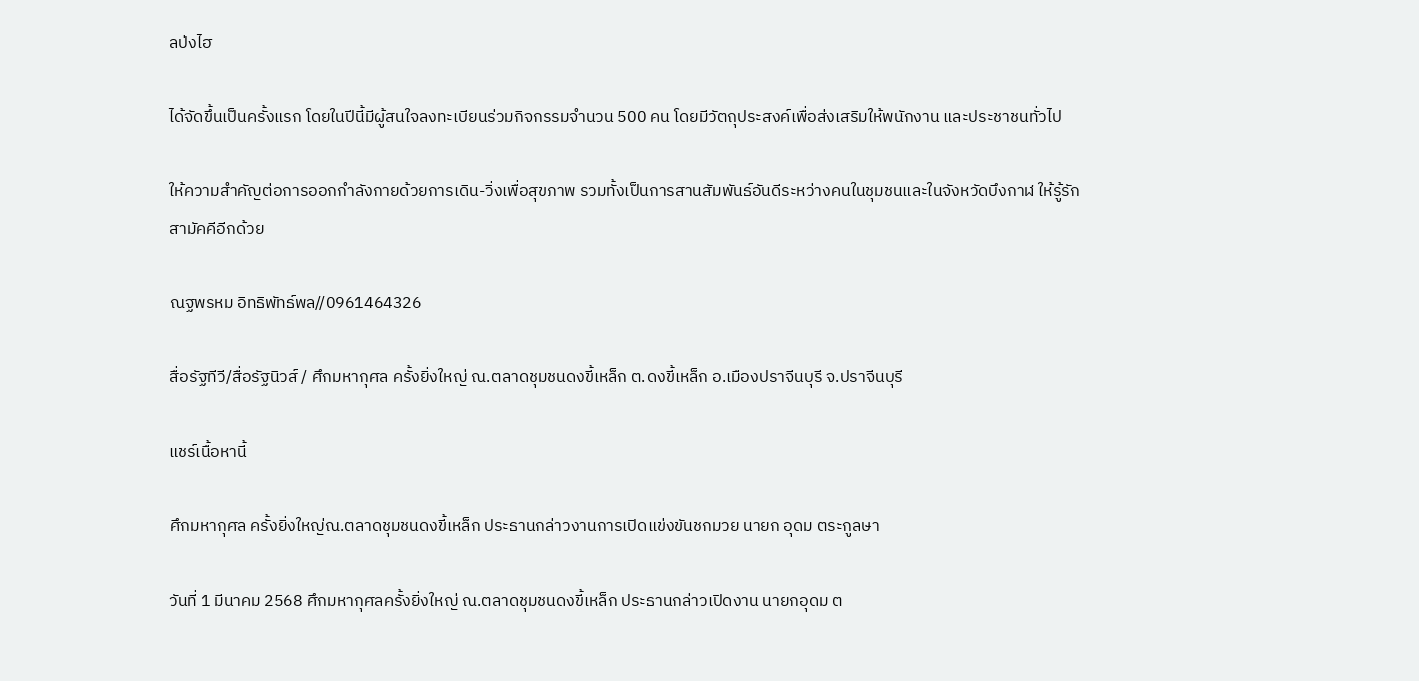ลป่งไฮ

ได้จัดขึ้นเป็นครั้งแรก โดยในปีนี้มีผู้สนใจลงทะเบียนร่วมกิจกรรมจำนวน 500 คน โดยมีวัตถุประสงค์เพื่อส่งเสริมให้พนักงาน และประชาชนทั่วไป

ให้ความสำคัญต่อการออกกำลังกายด้วยการเดิน-วิ่งเพื่อสุขภาพ รวมทั้งเป็นการสานสัมพันธ์อันดีระหว่างคนในชุมชนและในจังหวัดบึงกาฬ ให้รู้รักสามัคคีอีกด้วย

ณฐพรหม อิทธิพัทธ์พล//0961464326

สื่อรัฐทีวี/สื่อรัฐนิวส์ / ศึกมหากุศล ครั้งยิ่งใหญ่ ณ.ตลาดชุมชนดงขี้เหล็ก ต.ดงขี้เหล็ก อ.เมืองปราจีนบุรี จ.ปราจีนบุรี

แชร์เนื้อหานี้

ศึกมหากุศล ครั้งยิ่งใหญ่ณ.ตลาดชุมชนดงขี้เหล็ก ประธานกล่าวงานการเปิดแข่งขันชกมวย นายก อุดม ตระกูลษา

วันที่ 1 มีนาคม 2568 ศึกมหากุศลครั้งยิ่งใหญ่ ณ.ตลาดชุมชนดงขี้เหล็ก ประธานกล่าวเปิดงาน นายกอุดม ต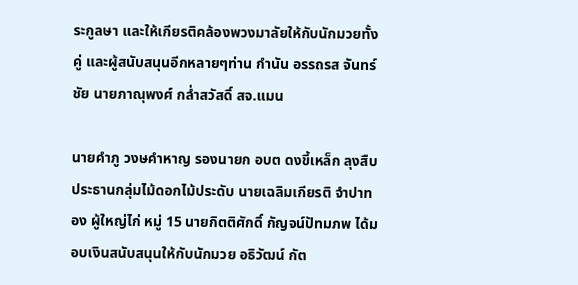ระกูลษา และให้เกียรติคล้องพวงมาลัยให้กับนักมวยทั้งคู่ และผู้สนับสนุนอีกหลายๆท่าน กำนัน อรรถรส จันทร์ชัย นายภาณุพงศ์ กล่ำสวัสดิ์ สจ.แมน

นายคำภู วงษคำหาญ รองนายก อบต ดงขี้เหล็ก ลุงสืบ ประธานกลุ่มไม้ดอกไม้ประดับ นายเฉลิมเกียรติ จำปาทอง ผู้ใหญ่ไก่ หมู่ 15 นายกิตติศักดิ์ กัญจน์ปัทมภพ ได้มอบเงินสนับสนุนให้กับนักมวย อธิวัฒน์ กัต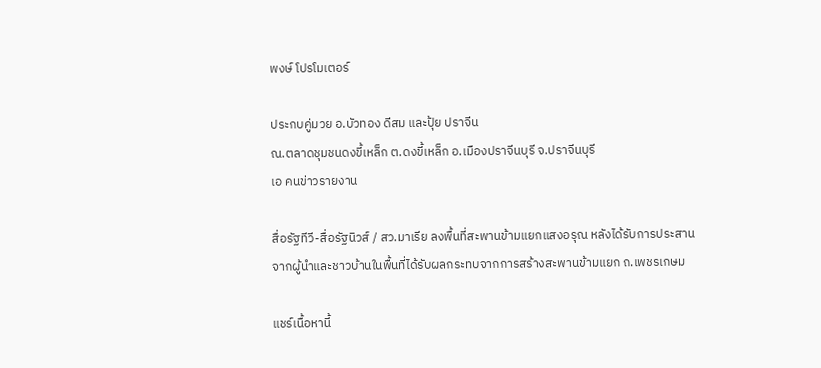พงษ์ โปรโมเตอร์

ประกบคู่มวย อ.บัวทอง ดีสม และปุ้ย ปราจีน
ณ.ตลาดชุมชนดงขี้เหล็ก ต.ดงขี้เหล็ก อ.เมืองปราจีนบุรี จ.ปราจีนบุรี
เอ คนข่าวรายงาน

สื่อรัฐทีวี-สื่อรัฐนิวส์ / สว.มาเรีย ลงพื้นที่สะพานข้ามแยกแสงอรุณ หลังได้รับการประสานจากผู้นำและชาวบ้านในพื้นที่ได้รับผลกระทบจากการสร้างสะพานข้ามแยก ถ.เพชรเกษม

แชร์เนื้อหานี้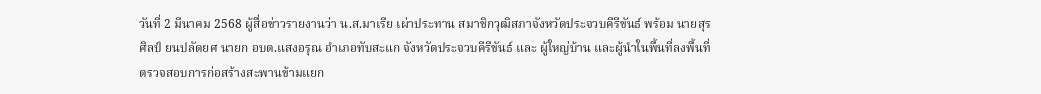วันที่ 2 มีนาคม 2568 ผู้สื่อข่าวรายงานว่า น.ส.มาเรีย เผ่าประทาน สมาชิกวุฒิสภาจังหวัดประจวบคีรีขันธ์ พร้อม นายสุรศิลป์ ยนปลัดยศ นายก อบต.แสงอรุณ อำเภอทับสะแก จังหวัดประจวบคีรีขันธ์ และ ผู้ใหญ่บ้าน และผู้นำในพื้นที่ลงพื้นที่ตรวจสอบการก่อสร้างสะพานข้ามแยก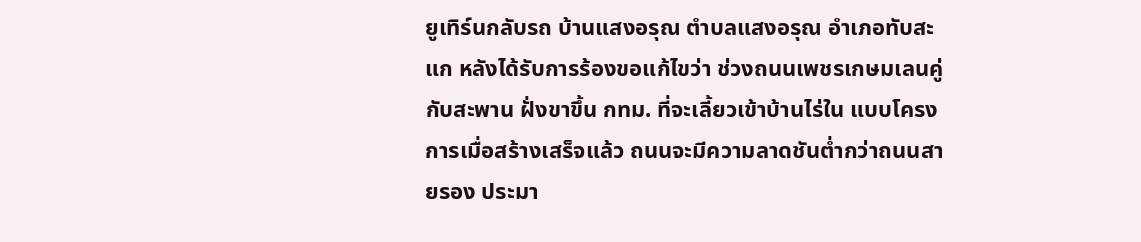ยูเทิร์นกลับรถ บ้านแสงอรุณ ตำบลแสงอรุณ อำเภอทับสะแก หลังได้รับการร้องขอแก้ไขว่า ช่วงถนนเพชรเกษมเลนคู่กับสะพาน ฝั่งขาขึ้น กทม. ที่จะเลี้ยวเข้าบ้านไร่ใน แบบโครงการเมื่อสร้างเสร็จแล้ว ถนนจะมีความลาดชันต่ำกว่าถนนสายรอง ประมา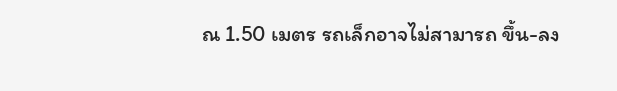ณ 1.50 เมตร รถเล็กอาจไม่สามารถ ขึ้น-ลง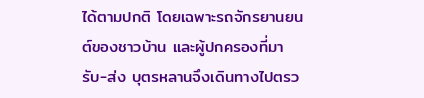ได้ตามปกติ โดยเฉพาะรถจักรยานยนต์ของชาวบ้าน และผู้ปกครองที่มา รับ-ส่ง บุตรหลานจึงเดินทางไปตรว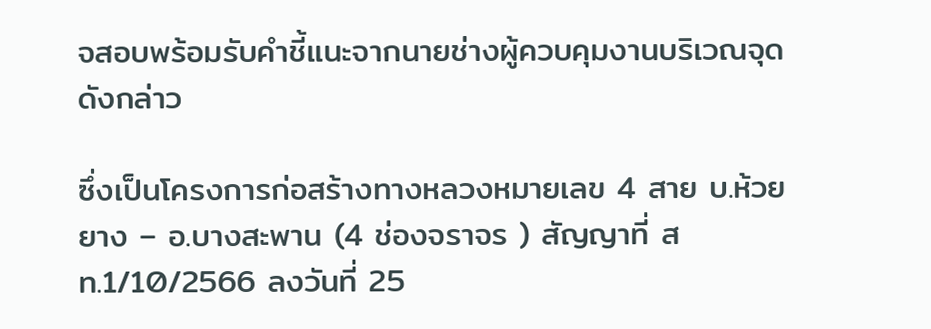จสอบพร้อมรับคำชี้แนะจากนายช่างผู้ควบคุมงานบริเวณจุดดังกล่าว

ซึ่งเป็นโครงการก่อสร้างทางหลวงหมายเลข 4 สาย บ.ห้วยยาง – อ.บางสะพาน (4 ช่องจราจร ) สัญญาที่ สท.1/10/2566 ลงวันที่ 25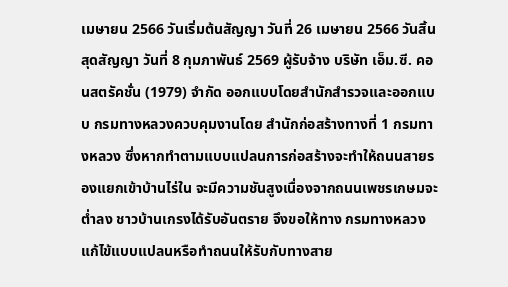เมษายน 2566 วันเริ่มต้นสัญญา วันที่ 26 เมษายน 2566 วันสิ้นสุดสัญญา วันที่ 8 กุมภาพันธ์ 2569 ผู้รับจ้าง บริษัท เอ็ม.ซี. คอนสตรัคชั่น (1979) จำกัด ออกแบบโดยสำนักสำรวจและออกแบบ กรมทางหลวงควบคุมงานโดย สำนักก่อสร้างทางที่ 1 กรมทางหลวง ซึ่งหากทำตามแบบแปลนการก่อสร้างจะทำให้ถนนสายรองแยกเข้าบ้านไร่ใน จะมีความชันสูงเนื่องจากถนนเพชรเกษมจะต่ำลง ชาวบ้านเกรงได้รับอันตราย จึงขอให้ทาง กรมทางหลวงแก้ไข้แบบแปลนหรือทำถนนให้รับกับทางสาย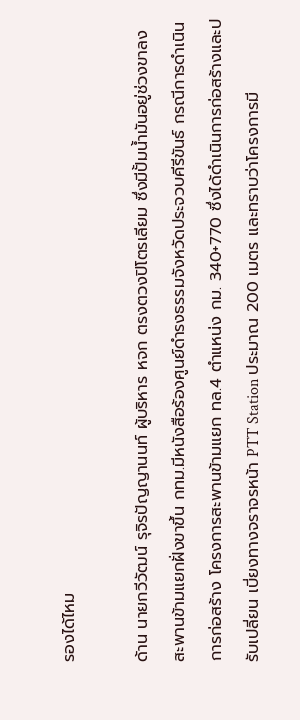รองได้ไหม

ด้าน นายกวีวัฒน์ รุจิรปัญญานนท์ ผู้บริหาร หจก ตรงตวงปิโตรเลียม ซึ่งมีปั้มน้ำมันอยู่ช่วงขาลงสะพานข้ามแยกฝั่งขาขึ้น กทม.มีหนังสือร้องศูนย์ดำรงธรรมจังหวัดประจวบคีรีขันธ์ กรณีการดำเนินการก่อสร้าง โครงการสะพานข้ามแยก ทล.4 ตำแหน่ง กม. 340+770 ซึ่งได้ดำเนินการก่อสร้างและปรับเปลี่ยน เบี่ยงทางจราจรหน้า PTT Station ประมาณ 200 เมตร และทราบว่าโครงการมี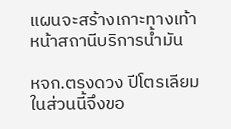แผนจะสร้างเกาะทางเท้าหน้าสถานีบริการน้ำมัน

หจก.ตรงดวง ปีโตรเลียม ในส่วนนี้จึงขอ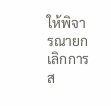ให้พิจารณายกเลิกการส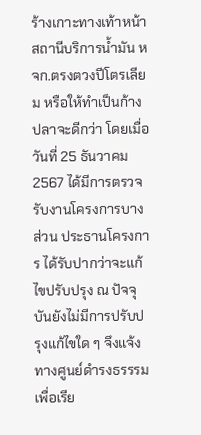ร้างเกาะทางเท้าหน้าสถานีบริการน้ำมัน หจก.ตรงตวงปีโตรเลียม หรือให้ทำเป็นก้างปลาจะดีกว่า โดยเมื่อวันที่ 25 ธันวาคม 2567 ได้มีการตรวจรับงานโครงการบางส่วน ประธานโครงการ ได้รับปากว่าจะแก้ไขปรับปรุง ณ ปัจจุบันยังไม่มีการปรับปรุงแก้ไขใด ๆ จึงแจ้งทางศูนย์ดำรงธรรรมเพื่อเรีย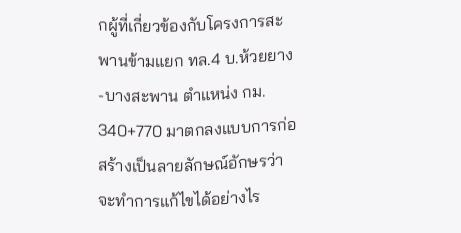กผู้ที่เกี่ยวข้องกับโครงการสะพานข้ามแยก ทล.4 บ.ห้วยยาง-บางสะพาน ตำแหน่ง กม. 340+770 มาตกลงแบบการก่อสร้างเป็นลายลักษณ์อักษรว่าจะทำการแก้ไขได้อย่างไร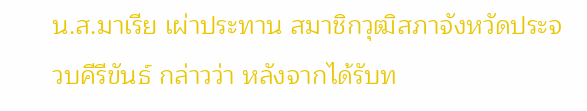น.ส.มาเรีย เผ่าประทาน สมาชิกวุฒิสภาจังหวัดประจวบคีรีขันธ์ กล่าวว่า หลังจากได้รับท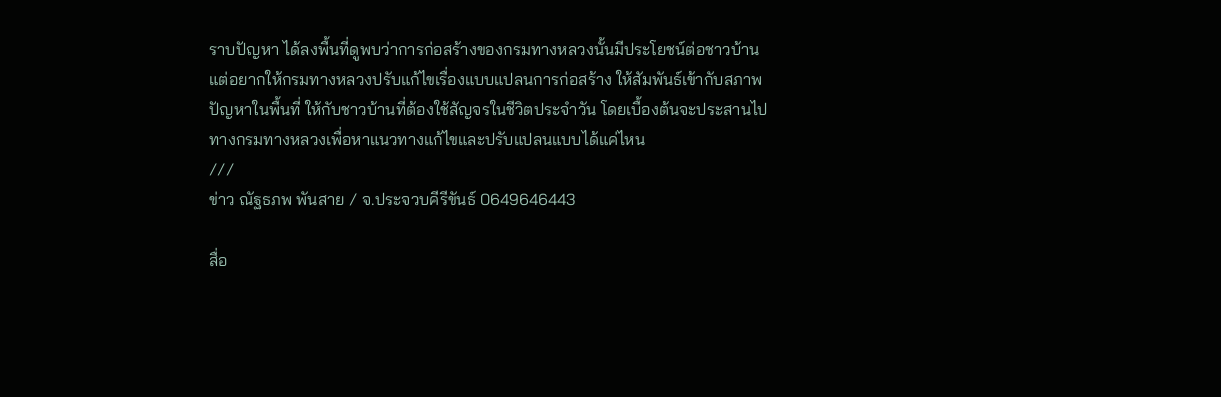ราบปัญหา ได้ลงพื้นที่ดูพบว่าการก่อสร้างของกรมทางหลวงนั้นมีประโยชน์ต่อชาวบ้าน แต่อยากให้กรมทางหลวงปรับแก้ไขเรื่องแบบแปลนการก่อสร้าง ให้สัมพันธ์เข้ากับสภาพปัญหาในพื้นที่ ให้กับชาวบ้านที่ต้องใช้สัญจรในชีวิตประจำวัน โดยเบื้องต้นจะประสานไปทางกรมทางหลวงเพื่อหาแนวทางแก้ไขและปรับแปลนแบบได้แค่ไหน
///
ข่าว ณัฐธภพ พันสาย / จ.ประจวบคีรีขันธ์ 0649646443

สื่อ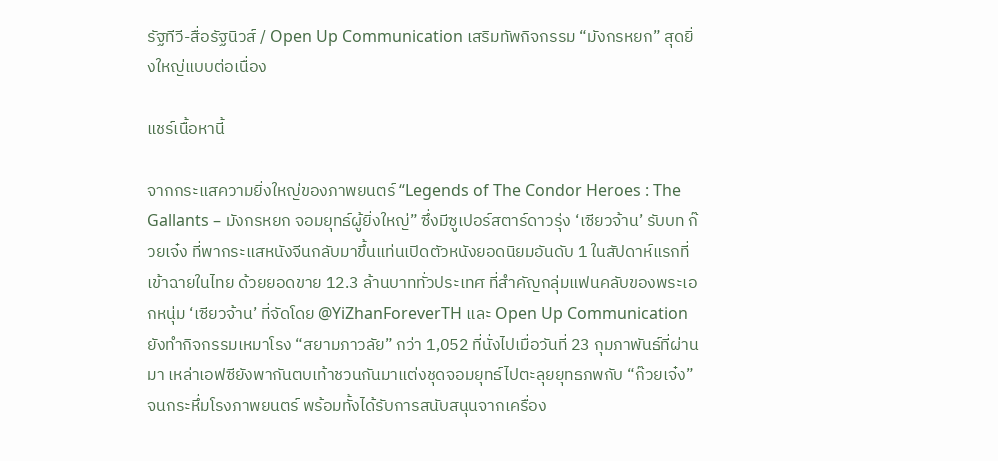รัฐทีวี-สื่อรัฐนิวส์ / Open Up Communication เสริมทัพกิจกรรม “มังกรหยก” สุดยิ่งใหญ่แบบต่อเนื่อง

แชร์เนื้อหานี้

จากกระแสความยิ่งใหญ่ของภาพยนตร์ “Legends of The Condor Heroes : The Gallants – มังกรหยก จอมยุทธ์ผู้ยิ่งใหญ่” ซึ่งมีซูเปอร์สตาร์ดาวรุ่ง ‘เซียวจ้าน’ รับบท ก๊วยเจ๋ง ที่พากระแสหนังจีนกลับมาขึ้นแท่นเปิดตัวหนังยอดนิยมอันดับ 1 ในสัปดาห์แรกที่เข้าฉายในไทย ด้วยยอดขาย 12.3 ล้านบาททั่วประเทศ ที่สำคัญกลุ่มแฟนคลับของพระเอกหนุ่ม ‘เซียวจ้าน’ ที่จัดโดย @YiZhanForeverTH และ Open Up Communication ยังทำกิจกรรมเหมาโรง “สยามภาวลัย” กว่า 1,052 ที่นั่งไปเมื่อวันที่ 23 กุมภาพันธ์ที่ผ่านมา เหล่าเอฟซียังพากันตบเท้าชวนกันมาแต่งชุดจอมยุทธ์ไปตะลุยยุทธภพกับ “ก๊วยเจ๋ง” จนกระหึ่มโรงภาพยนตร์ พร้อมทั้งได้รับการสนับสนุนจากเครื่อง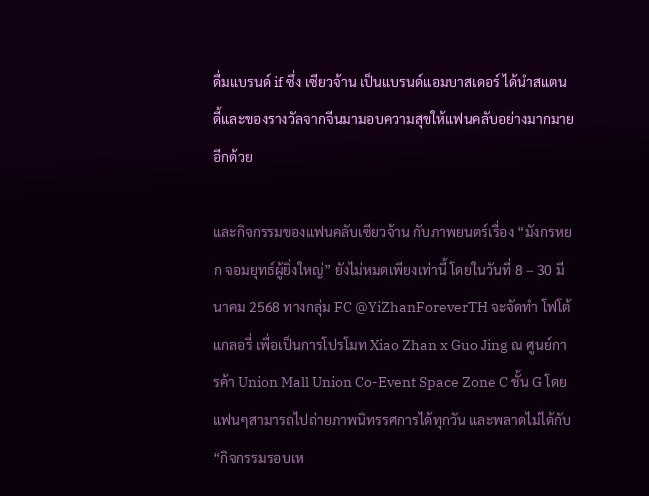ดื่มแบรนด์ if ซึ่ง เซียวจ้าน เป็นแบรนด์แอมบาสเดอร์ ได้นำสแตนดี้และของรางวัลจากจีนมามอบความสุขให้แฟนคลับอย่างมากมายอีกด้วย

และกิจกรรมของแฟนคลับเซียวจ้าน กับภาพยนตร์เรื่อง “มังกรหยก จอมยุทธ์ผู้ยิ่งใหญ่” ยังไม่หมดเพียงเท่านี้ โดยในวันที่ 8 – 30 มีนาคม 2568 ทางกลุ่ม FC @YiZhanForeverTH จะจัดทำ โฟโต้แกลอรี่ เพื่อเป็นการโปรโมท Xiao Zhan x Guo Jing ณ ศูนย์การค้า Union Mall Union Co-Event Space Zone C ชั้น G โดยแฟนๆสามารถไปถ่ายภาพนิทรรศการได้ทุกวัน และพลาดไม่ได้กับ “กิจกรรมรอบเห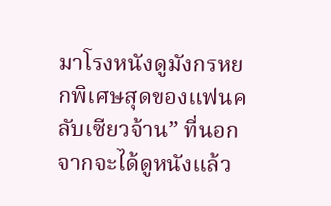มาโรงหนังดูมังกรหยกพิเศษสุดของแฟนคลับเซียวจ้าน” ที่นอกจากจะได้ดูหนังแล้ว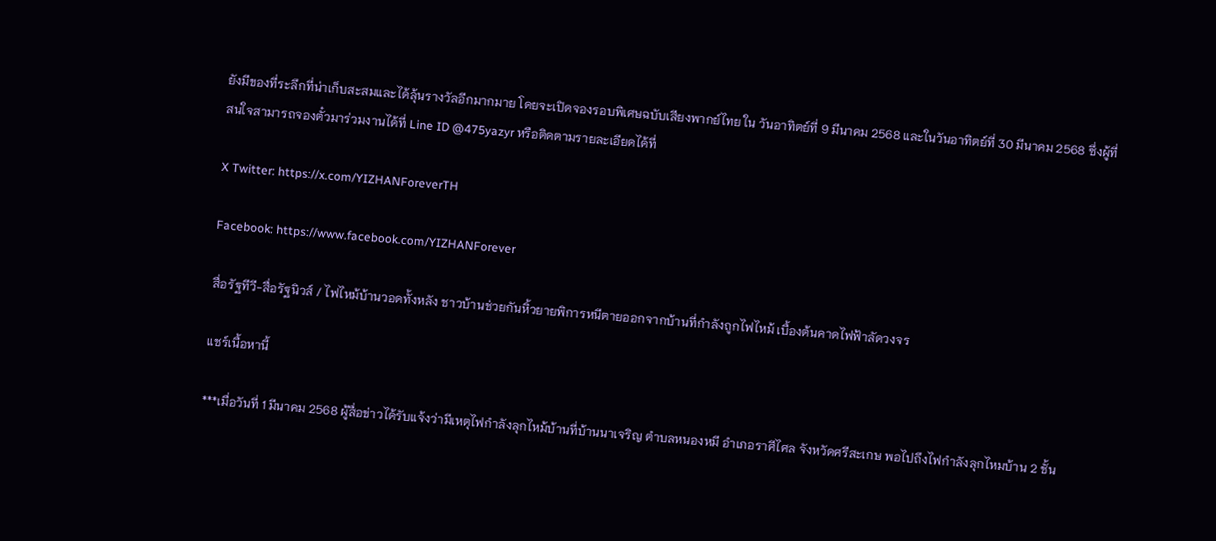ยังมีของที่ระลึกที่น่าเก็บสะสมและได้ลุ้นรางวัลอีกมากมาย โดยจะเปิดจองรอบพิเศษฉบับเสียงพากย์ไทย ใน วันอาทิตย์ที่ 9 มีนาคม 2568 และในวันอาทิตย์ที่ 30 มีนาคม 2568 ซึ่งผู้ที่สนใจสามารถจองตั๋วมาร่วมงานได้ที่ Line ID @475yazyr หรือติดตามรายละเอียดได้ที่

X Twitter: https://x.com/YIZHANForeverTH

Facebook: https://www.facebook.com/YIZHANForever

สื่อรัฐทีวี-สื่อรัฐนิวส์ / ไฟไหม้บ้านวอดทั้งหลัง ชาวบ้านช่วยกันหิ้วยายพิการหนีตายออกจากบ้านที่กำลังถูกไฟไหม้ เบื้องต้นคาดไฟฟ้าลัดวงจร

แชร์เนื้อหานี้

***เมื่อวันที่ 1 มีนาคม 2568 ผู้สื่อข่าวได้รับแจ้งว่ามีเหตุไฟกำลังลุกไหม้บ้านที่บ้านนาเจริญ ตำบลหนองหมี อำเภอราศีไศล จังหวัดศรีสะเกษ พอไปถึงไฟกำลังลุกไหมบ้าน 2 ชั้น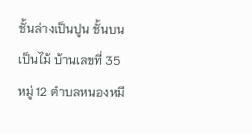ชั้นล่างเป็นปูน ชั้นบนเป็นไม้ บ้านเลขที่ 35 หมู่ 12 ตำบลหนองหมี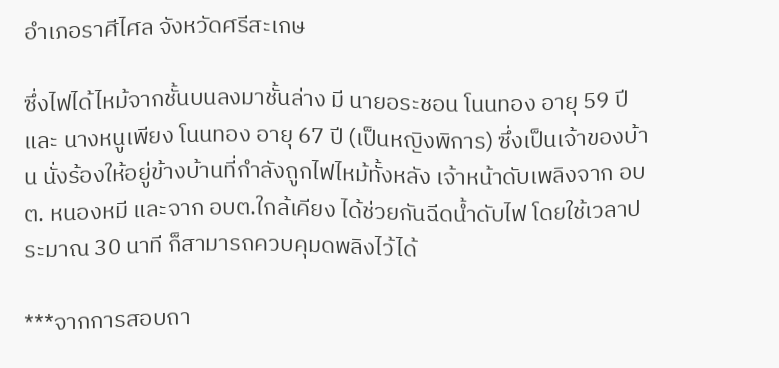อำเภอราศีไศล จังหวัดศรีสะเกษ

ซึ่งไฟได้ไหม้จากชั้นบนลงมาชั้นล่าง มี นายอระชอน โนนทอง อายุ 59 ปี และ นางหนูเพียง โนนทอง อายุ 67 ปี (เป็นหญิงพิการ) ซึ่งเป็นเจ้าของบ้าน นั่งร้องให้อยู่ข้างบ้านที่กำลังถูกไฟไหม้ทั้งหลัง เจ้าหน้าดับเพลิงจาก อบต. หนองหมี และจาก อบต.ใกล้เคียง ได้ช่วยกันฉีดน้ำดับไฟ โดยใช้เวลาประมาณ 30 นาที ก็สามารถควบคุมดพลิงไว้ได้

***จากการสอบถา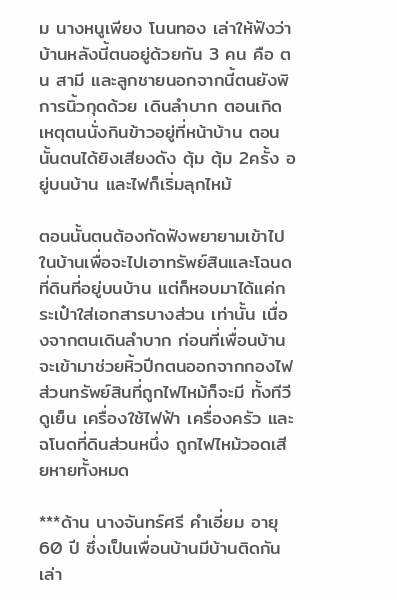ม นางหนูเพียง โนนทอง เล่าให้ฟังว่า บ้านหลังนี้ตนอยู่ด้วยกัน 3 คน คือ ตน สามี และลูกชายนอกจากนี้ตนยังพิการนิ้วกุดด้วย เดินลำบาก ตอนเกิดเหตุตนนั่งกินข้าวอยู่ที่หน้าบ้าน ตอนนั้นตนได้ยิงเสียงดัง ตุ้ม ตุ้ม 2ครั้ง อยู่บนบ้าน และไฟก็เริ่มลุกไหม้

ตอนนั้นตนต้องกัดฟังพยายามเข้าไปในบ้านเพื่อจะไปเอาทรัพย์สินและโฉนดที่ดินที่อยู่บนบ้าน แต่ก็หอบมาได้แค่กระเป๋าใส่เอกสารบางส่วน เท่านั้น เนื่องจากตนเดินลำบาก ก่อนที่เพื่อนบ้านจะเข้ามาช่วยหิ้วปีกตนออกจากกองไฟ ส่วนทรัพย์สินที่ถูกไฟไหม้ก็จะมี ทั้งทีวี ดูเย็น เครื่องใช้ไฟฟ้า เครื่องครัว และฉโนดที่ดินส่วนหนึ่ง ถูกไฟไหม้วอดเสียหายทั้งหมด

***ด้าน นางจันทร์ศรี คำเอี่ยม อายุ 60 ปี ซึ่งเป็นเพื่อนบ้านมีบ้านติดกัน เล่า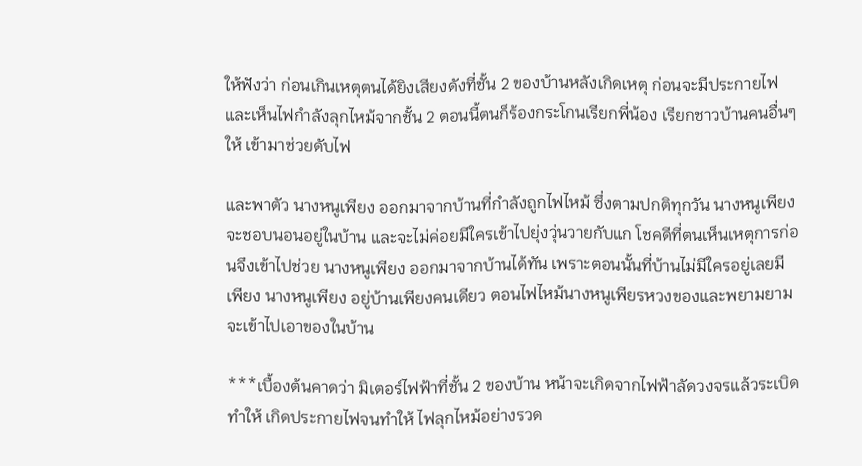ให้ฟังว่า ก่อนเกินเหตุตนได้ยิงเสียงดังที่ชั้น 2 ของบ้านหลังเกิดเหตุ ก่อนจะมีประกายไฟและเห็นไฟกำลังลุกไหม้จากชั้น 2 ตอนนี้ตนก็ร้องกระโกนเรียกพี่น้อง เรียกชาวบ้านคนอื่นๆให้ เข้ามาช่วยดับไฟ

และพาตัว นางหนูเพียง ออกมาจากบ้านที่กำลังถูกไฟไหม้ ซึ่งตามปกติทุกวัน นางหนูเพียง จะชอบนอนอยู่ในบ้าน และจะไม่ค่อยมีใครเข้าไปยุ่งวุ่นวายกับแก โชคดีที่ตนเห็นเหตุการก่อนจึงเข้าไปช่วย นางหนูเพียง ออกมาจากบ้านได้ทัน เพราะตอนนั้นที่บ้านไม่มีใครอยู่เลยมีเพียง นางหนูเพียง อยู่บ้านเพียงคนเดียว ตอนไฟไหม้นางหนูเพียรหวงของและพยามยามจะเข้าไปเอาของในบ้าน

***เบื้องต้นคาดว่า มิเตอร์ไฟฟ้าที่ชั้น 2 ของบ้าน หน้าจะเกิดจากไฟฟ้าลัดวงจรแล้วระเบิดทำให้ เกิดประกายไฟจนทำให้ ไฟลุกไหม้อย่างรวด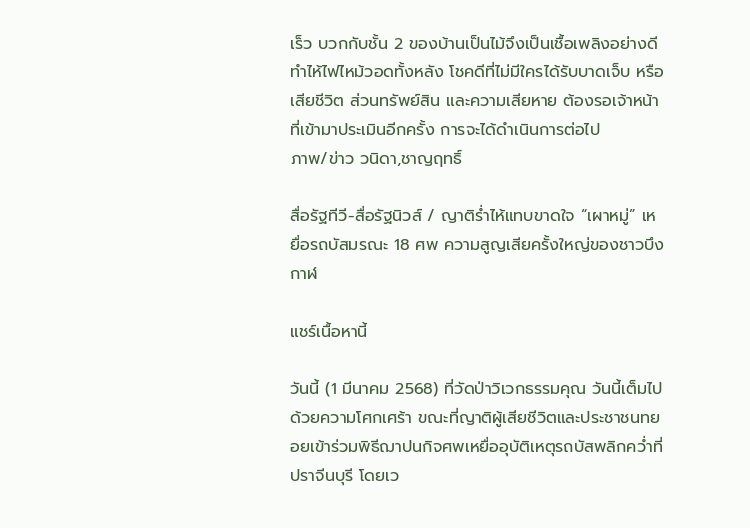เร็ว บวกกับชั้น 2 ของบ้านเป็นไม้จึงเป็นเชื้อเพลิงอย่างดี ทำไห้ไฟไหม้วอดทั้งหลัง โชคดีที่ไม่มีใครได้รับบาดเจ็บ หรือ เสียชีวิต ส่วนทรัพย์สิน และความเสียหาย ต้องรอเจ้าหน้าที่เข้ามาประเมินอีกครั้ง การจะได้ดำเนินการต่อไป
ภาพ/ข่าว วนิดา,ชาญฤทธิ์

สื่อรัฐทีวี-สื่อรัฐนิวส์ / ญาติร่ำไห้แทบขาดใจ “เผาหมู่” เหยื่อรถบัสมรณะ 18 ศพ ความสูญเสียครั้งใหญ่ของชาวบึงกาฬ

แชร์เนื้อหานี้

วันนี้ (1 มีนาคม 2568) ที่วัดป่าวิเวกธรรมคุณ วันนี้เต็มไปด้วยความโศกเศร้า ขณะที่ญาติผู้เสียชีวิตและประชาชนทยอยเข้าร่วมพิธีฌาปนกิจศพเหยื่ออุบัติเหตุรถบัสพลิกคว่ำที่ปราจีนบุรี โดยเว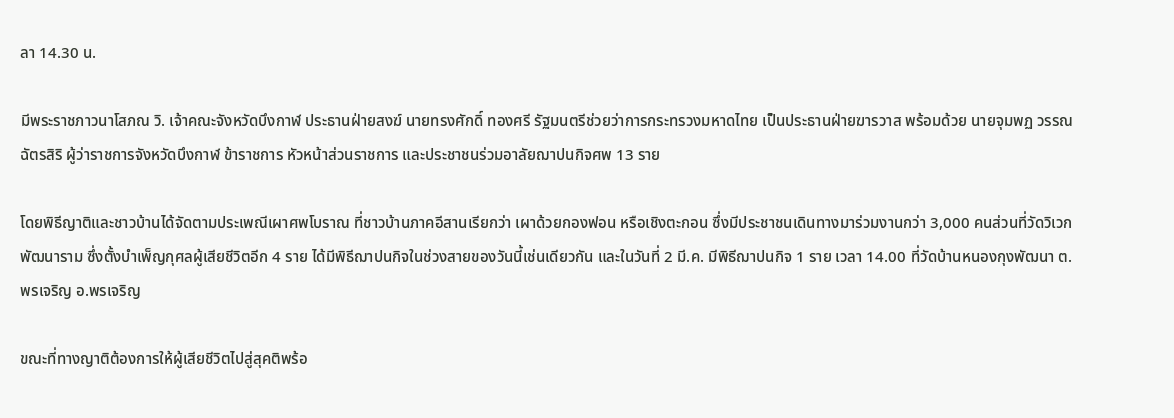ลา 14.30 น.

มีพระราชภาวนาโสภณ วิ. เจ้าคณะจังหวัดบึงกาฬ ประธานฝ่ายสงฆ์ นายทรงศักดิ์ ทองศรี รัฐมนตรีช่วยว่าการกระทรวงมหาดไทย เป็นประธานฝ่ายฆารวาส พร้อมด้วย นายจุมพฏ วรรณฉัตรสิริ ผู้ว่าราชการจังหวัดบึงกาฬ ข้าราชการ หัวหน้าส่วนราชการ และประชาชนร่วมอาลัยฌาปนกิจศพ 13 ราย

โดยพิธีญาติและชาวบ้านได้จัดตามประเพณีเผาศพโบราณ ที่ชาวบ้านภาคอีสานเรียกว่า เผาด้วยกองฟอน หรือเชิงตะกอน ซึ่งมีประชาชนเดินทางมาร่วมงานกว่า 3,000 คนส่วนที่วัดวิเวกพัฒนาราม ซึ่งตั้งบำเพ็ญกุศลผู้เสียชีวิตอีก 4 ราย ได้มีพิธีฌาปนกิจในช่วงสายของวันนี้เช่นเดียวกัน และในวันที่ 2 มี.ค. มีพิธีฌาปนกิจ 1 ราย เวลา 14.00 ที่วัดบ้านหนองกุงพัฒนา ต.พรเจริญ อ.พรเจริญ

ขณะที่ทางญาติต้องการให้ผู้เสียชีวิตไปสู่สุคติพร้อ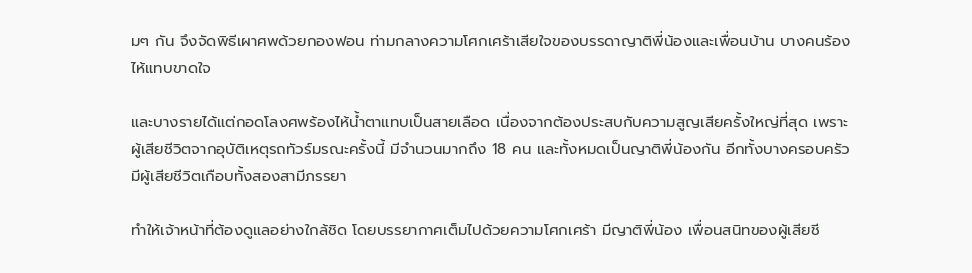มๆ กัน จึงจัดพิธีเผาศพด้วยกองฟอน ท่ามกลางความโศกเศร้าเสียใจของบรรดาญาติพี่น้องและเพื่อนบ้าน บางคนร้องไห้แทบขาดใจ

และบางรายได้แต่กอดโลงศพร้องไห้น้ำตาแทบเป็นสายเลือด เนื่องจากต้องประสบกับความสูญเสียครั้งใหญ่ที่สุด เพราะผู้เสียชีวิตจากอุบัติเหตุรถทัวร์มรณะครั้งนี้ มีจำนวนมากถึง 18 คน และทั้งหมดเป็นญาติพี่น้องกัน อีกทั้งบางครอบครัวมีผู้เสียชีวิตเกือบทั้งสองสามีภรรยา

ทำให้เจ้าหน้าที่ต้องดูแลอย่างใกล้ชิด โดยบรรยากาศเต็มไปด้วยความโศกเศร้า มีญาติพี่น้อง เพื่อนสนิทของผู้เสียชี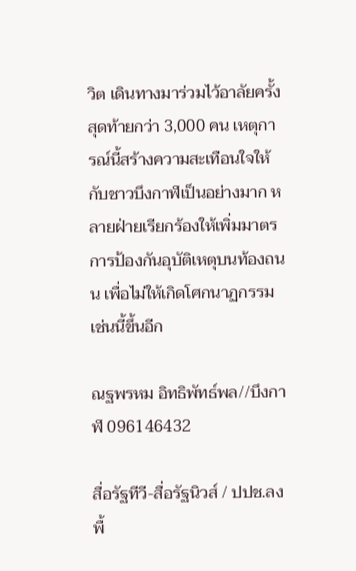วิต เดินทางมาร่วมไว้อาลัยครั้งสุดท้ายกว่า 3,000 คน เหตุการณ์นี้สร้างความสะเทือนใจให้กับชาวบึงกาฬเป็นอย่างมาก หลายฝ่ายเรียกร้องให้เพิ่มมาตรการป้องกันอุบัติเหตุบนท้องถนน เพื่อไม่ให้เกิดโศกนาฏกรรมเช่นนี้ขึ้นอีก

ณฐพรหม อิทธิพัทธ์พล//บึงกาฬ 096146432

สื่อรัฐทีวี-สื่อรัฐนิวส์ / ปปช.ลงพื้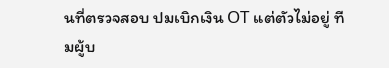นที่ตรวจสอบ ปมเบิกเงิน OT แต่ตัวไม่อยู่ ทีมผู้บ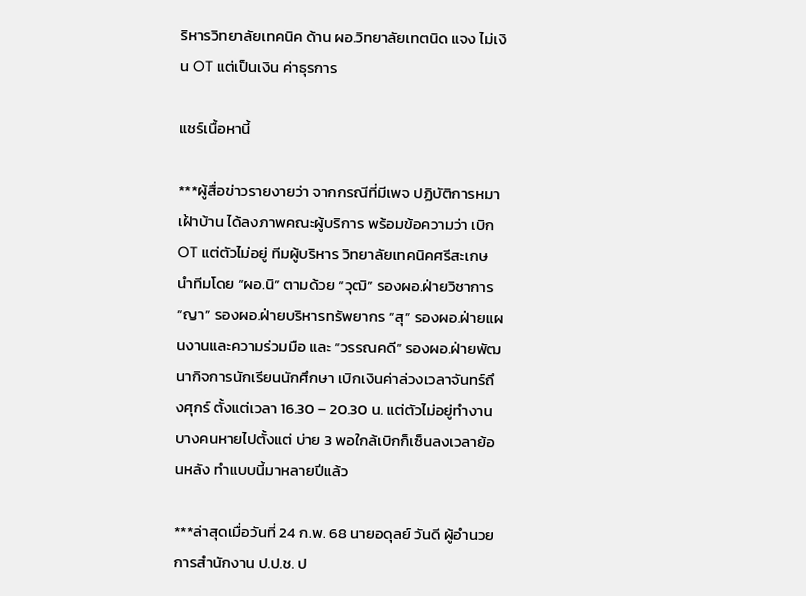ริหารวิทยาลัยเทคนิค ด้าน ผอ.วิทยาลัยเทตนิด แจง ไม่เงิน OT แต่เป็นเงิน ค่าธุรการ

แชร์เนื้อหานี้

***ผู้สื่อข่าวรายงายว่า จากกรณีที่มีเพจ ปฏิบัติการหมาเฝ้าบ้าน ได้ลงภาพคณะผู้บริการ พร้อมข้อความว่า เบิก OT แต่ตัวไม่อยู่ ทีมผู้บริหาร วิทยาลัยเทคนิคศรีสะเกษ นำทีมโดย “ผอ.นิ” ตามด้วย “วุฒิ” รองผอ.ฝ่ายวิชาการ “ญา” รองผอ.ฝ่ายบริหารทรัพยากร “สุ” รองผอ.ฝ่ายแผนงานและความร่วมมือ และ “วรรณคดี” รองผอ.ฝ่ายพัฒนากิจการนักเรียนนักศึกษา เบิกเงินค่าล่วงเวลาจันทร์ถึงศุกร์ ตั้งแต่เวลา 16.30 – 20.30 น. แต่ตัวไม่อยู่ทำงาน บางคนหายไปตั้งแต่ บ่าย 3 พอใกล้เบิกก็เซ็นลงเวลาย้อนหลัง ทำแบบนี้มาหลายปีแล้ว

***ล่าสุดเมื่อวันที่ 24 ก.พ. 68 นายอดุลย์ วันดี ผู้อำนวยการสำนักงาน ป.ป.ช. ป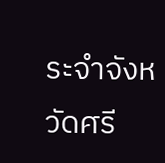ระจำจังหวัดศรี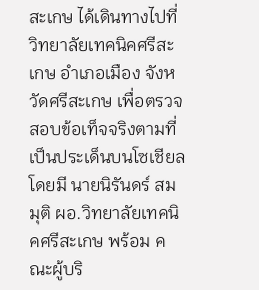สะเกษ ได้เดินทางไปที่ วิทยาลัยเทคนิคศรีสะเกษ อำเภอเมือง จังหวัดศรีสะเกษ เพื่อตรวจสอบข้อเท็จจริงตามที่เป็นประเด็นบนโซเชียล โดยมี นายนิรันดร์ สมมุติ ผอ.วิทยาลัยเทคนิคศรีสะเกษ พร้อม คณะผู้บริ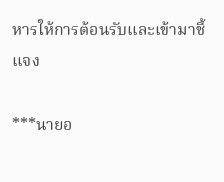หารให้การต้อนรับและเข้ามาชี้แจง

***นายอ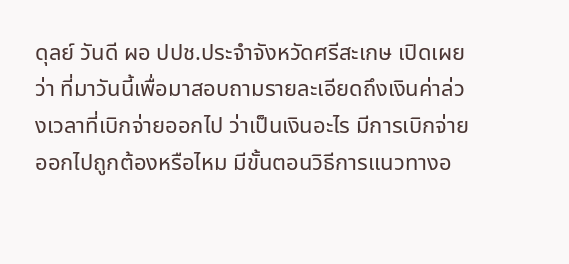ดุลย์ วันดี ผอ ปปช.ประจำจังหวัดศรีสะเกษ เปิดเผยว่า ที่มาวันนี้เพื่อมาสอบถามรายละเอียดถึงเงินค่าล่วงเวลาที่เบิกจ่ายออกไป ว่าเป็นเงินอะไร มีการเบิกจ่ายออกไปถูกต้องหรือไหม มีขั้นตอนวิธีการแนวทางอ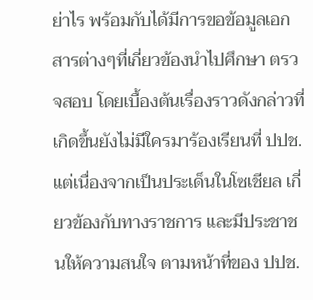ย่าไร พร้อมกับได้มีการขอข้อมูลเอกสารต่างๆที่เกี่ยวข้องนำไปศึกษา ตรวจสอบ โดยเบื้องต้นเรื่องราวดังกล่าวที่เกิดขึ้นยังไม่มีใครมาร้องเรียนที่ ปปช. แต่เนื่องจากเป็นประเด็นในโซเชียล เกี่ยวข้องกับทางราชการ และมีประชาชนให้ความสนใจ ตามหน้าที่ของ ปปช.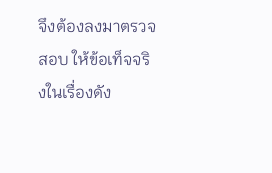จึงต้องลงมาตรวจสอบ ให้ข้อเท็จจริงในเรื่องดัง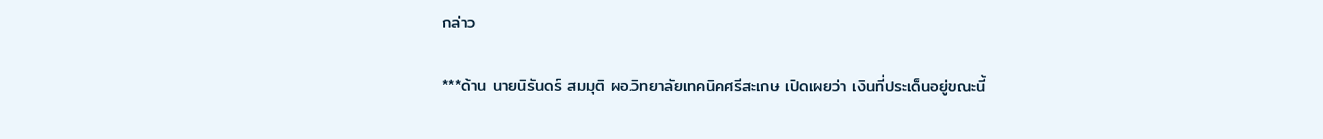กล่าว

***ด้าน นายนิรันดร์ สมมุติ ผอ.วิทยาลัยเทคนิคศรีสะเกษ เปิดเผยว่า เงินที่ประเด็นอยู่ขณะนี้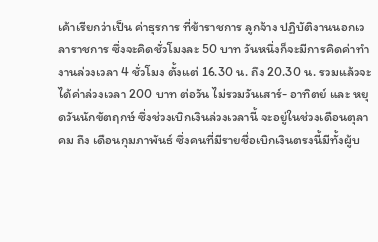เค้าเรียกว่าเป็น ค่าธุรการ ที่ข้าราชการ ลูกจ้าง ปฏิบัติงานนอกเวลาราชการ ซึ่งจะคิดชั่วโมงละ 50 บาท วันหนึ่งก็จะมีการคิดค่าทำงานล่วงเวลา 4 ชั่วโมง ตั้งแต่ 16.30 น. ถึง 20.30 น. รวมแล้วจะได้ค่าล่วงเวลา 200 บาท ต่อวัน ไม่รวมวันเสาร์- อาทิตย์ และ หยุดวันนักขัตฤกษ์ ซึ่งช่วงเบิกเงินล่วงเวลานี้ จะอยู่ในช่วงเดือนตุลาคม ถึง เดือนกุมภาพันธ์ ซึ่งคนที่มีรายชื่อเบิกเงินตรงนี้มีทั้งผู้บ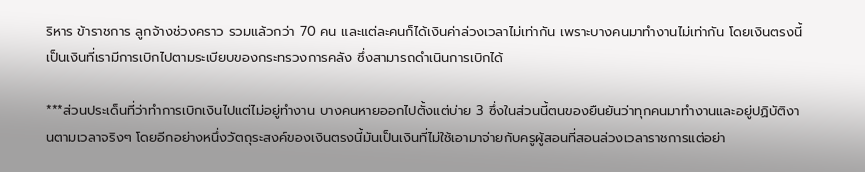ริหาร ข้าราชการ ลูกจ้างช่วงคราว รวมแล้วกว่า 70 คน และแต่ละคนก็ได้เงินค่าล่วงเวลาไม่เท่ากัน เพราะบางคนมาทำงานไม่เท่ากัน โดยเงินตรงนี้เป็นเงินที่เรามีการเบิกไปตามระเบียบของกระทรวงการคลัง ซึ่งสามารถดำเนินการเบิกได้

***ส่วนประเด็นที่ว่าทำการเบิกเงินไปแต่ไม่อยู่ทำงาน บางคนหายออกไปตั้งแต่บ่าย 3 ซึ่งในส่วนนี้ตนของยืนยันว่าทุกคนมาทำงานและอยู่ปฏิบัติงานตามเวลาจริงๆ โดยอีกอย่างหนึ่งวัตถุระสงค์ของเงินตรงนี้มันเป็นเงินที่ไม่ใช้เอามาจ่ายกับครูผู้สอนที่สอนล่วงเวลาราชการแต่อย่า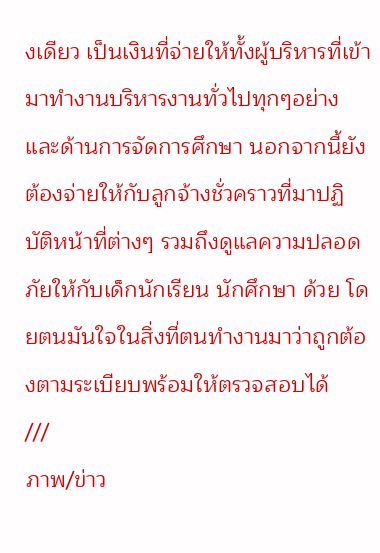งเดียว เป็นเงินที่จ่ายให้ทั้งผู้บริหารที่เข้ามาทำงานบริหารงานทั่วไปทุกๆอย่าง และด้านการจัดการศึกษา นอกจากนี้ยังต้องจ่ายให้กับลูกจ้างชั่วคราวที่มาปฏิบัติหน้าที่ต่างๆ รวมถึงดูแลความปลอดภัยให้กับเด็กนักเรียน นักศึกษา ด้วย โดยตนมันใจในสิ่งที่ตนทำงานมาว่าถูกต้องตามระเบียบพร้อมให้ตรวจสอบได้
///
ภาพ/ข่าว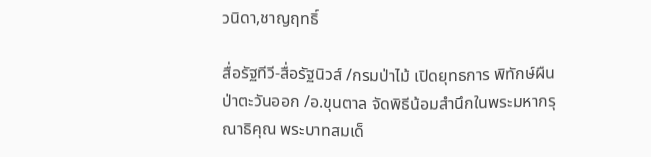วนิดา,ชาญฤทธิ์

สื่อรัฐทีวี-สื่อรัฐนิวส์ /กรมป่าไม้ เปิดยุทธการ พิทักษ์ผืนป่าตะวันออก /อ.ขุนตาล จัดพิธีน้อมสำนึกในพระมหากรุณาธิคุณ พระบาทสมเด็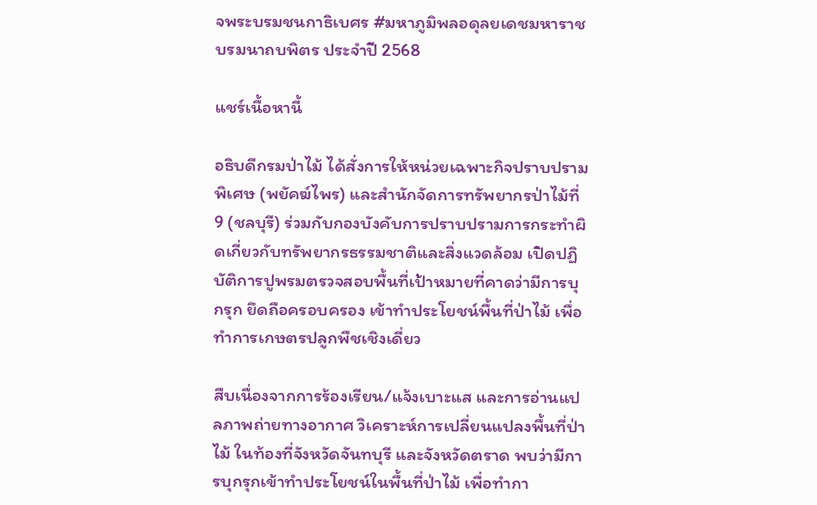จพระบรมชนกาธิเบศร #มหาภูมิพลอดุลยเดชมหาราช บรมนาถบพิตร ประจำปี 2568

แชร์เนื้อหานี้

อธิบดีกรมป่าไม้ ได้สั่งการให้หน่วยเฉพาะกิจปราบปรามพิเศษ (พยัคฆ์ไพร) และสำนักจัดการทรัพยากรป่าไม้ที่ 9 (ชลบุรี) ร่วมกับกองบังคับการปราบปรามการกระทำผิดเกี่ยวกับทรัพยากรธรรมชาติและสิ่งแวดล้อม เปิดปฏิบัติการปูพรมตรวจสอบพื้นที่เป้าหมายที่คาดว่ามีการบุกรุก ยึดถือครอบครอง เข้าทำประโยชน์พื้นที่ป่าไม้ เพื่อทำการเกษตรปลูกพืชเชิงเดี่ยว

สืบเนื่องจากการร้องเรียน/แจ้งเบาะแส และการอ่านแปลภาพถ่ายทางอากาศ วิเคราะห์การเปลี่ยนแปลงพื้นที่ป่าไม้ ในท้องที่จังหวัดจันทบุรี และจังหวัดตราด พบว่ามีการบุกรุกเข้าทำประโยชน์ในพื้นที่ป่าไม้ เพื่อทำกา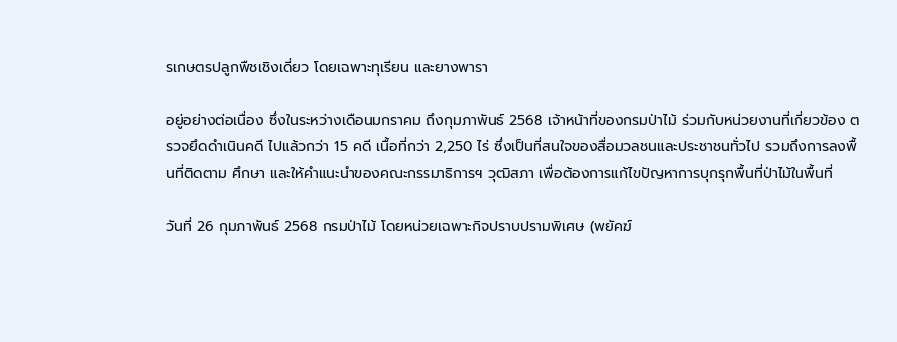รเกษตรปลูกพืชเชิงเดี่ยว โดยเฉพาะทุเรียน และยางพารา

อยู่อย่างต่อเนื่อง ซึ่งในระหว่างเดือนมกราคม ถึงกุมภาพันธ์ 2568 เจ้าหน้าที่ของกรมป่าไม้ ร่วมกับหน่วยงานที่เกี่ยวข้อง ตรวจยึดดำเนินคดี ไปแล้วกว่า 15 คดี เนื้อที่กว่า 2,250 ไร่ ซึ่งเป็นที่สนใจของสื่อมวลชนและประชาชนทั่วไป รวมถึงการลงพื้นที่ติดตาม ศึกษา และให้คำแนะนำของคณะกรรมาธิการฯ วุฒิสภา เพื่อต้องการแก้ไขปัญหาการบุกรุกพื้นที่ป่าไม้ในพื้นที่

วันที่ 26 กุมภาพันธ์ 2568 กรมป่าไม้ โดยหน่วยเฉพาะกิจปราบปรามพิเศษ (พยัคฆ์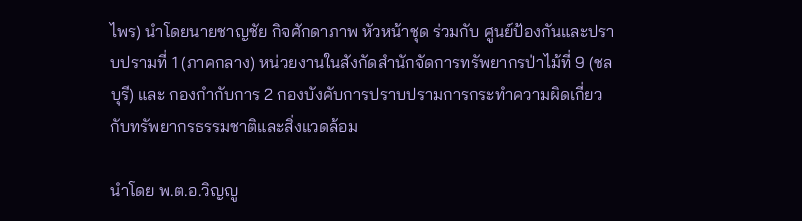ไพร) นำโดยนายชาญชัย กิจศักดาภาพ หัวหน้าชุด ร่วมกับ ศูนย์ป้องกันและปราบปรามที่ 1 (ภาคกลาง) หน่วยงานในสังกัดสำนักจัดการทรัพยากรป่าไม้ที่ 9 (ชลบุรี) และ กองกำกับการ 2 กองบังคับการปราบปรามการกระทำความผิดเกี่ยวกับทรัพยากรธรรมชาติและสิ่งแวดล้อม

นำโดย พ.ต.อ.วิญญู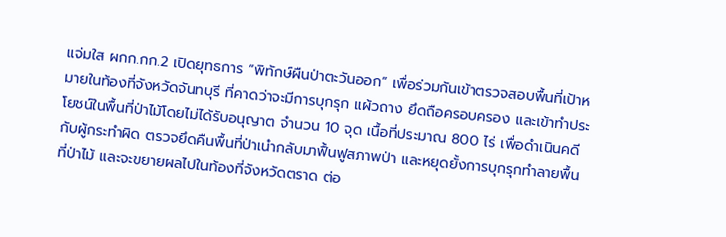แจ่มใส ผกก.กก.2 เปิดยุทธการ “พิทักษ์ผืนป่าตะวันออก” เพื่อร่วมกันเข้าตรวจสอบพื้นที่เป้าหมายในท้องที่จังหวัดจันทบุรี ที่คาดว่าจะมีการบุกรุก แผ้วถาง ยึดถือครอบครอง และเข้าทำประโยชน์ในพื้นที่ป่าไม้โดยไม่ได้รับอนุญาต จำนวน 10 จุด เนื้อที่ประมาณ 800 ไร่ เพื่อดำเนินคดีกับผู้กระทำผิด ตรวจยึดคืนพื้นที่ป่าเนำกลับมาฟื้นฟูสภาพป่า และหยุดยั้งการบุกรุกทำลายพื้นที่ป่าไม้ และจะขยายผลไปในท้องที่จังหวัดตราด ต่อ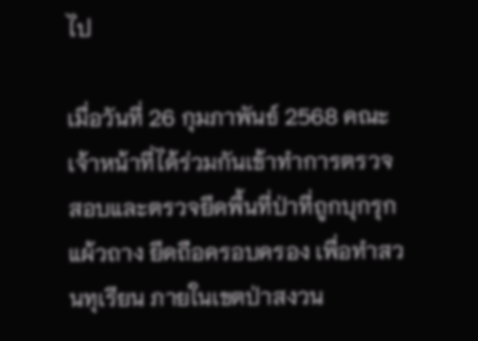ไป

เมื่อวันที่ 26 กุมภาพันธ์ 2568 คณะเจ้าหน้าที่ได้ร่วมกันเข้าทำการตรวจสอบและตรวจยึดพื้นที่ป่าที่ถูกบุกรุก แผ้วถาง ยึดถือครอบครอง เพื่อทำสวนทุเรียน ภายในเขตป่าสงวน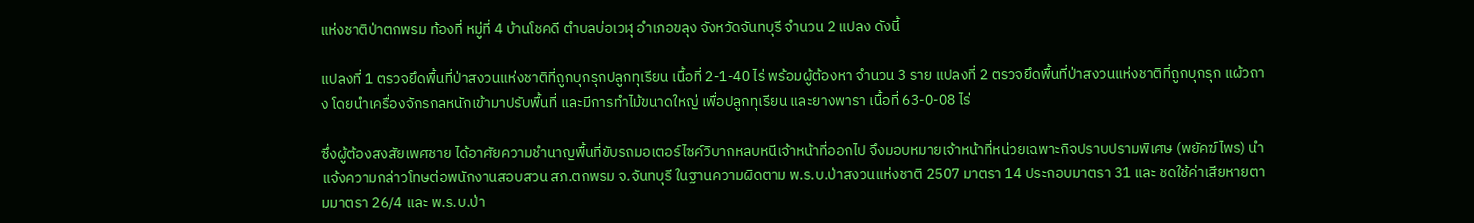แห่งชาติป่าตกพรม ท้องที่ หมู่ที่ 4 บ้านโชคดี ตำบลบ่อเวฬุ อำเภอขลุง จังหวัดจันทบุรี จำนวน 2 แปลง ดังนี้

แปลงที่ 1 ตรวจยึดพื้นที่ป่าสงวนแห่งชาติที่ถูกบุกรุกปลูกทุเรียน เนื้อที่ 2-1-40 ไร่ พร้อมผู้ต้องหา จำนวน 3 ราย แปลงที่ 2 ตรวจยึดพื้นที่ป่าสงวนแห่งชาติที่ถูกบุกรุก แผ้วถาง โดยนำเครื่องจักรกลหนักเข้ามาปรับพื้นที่ และมีการทำไม้ขนาดใหญ่ เพื่อปลูกทุเรียน และยางพารา เนื้อที่ 63-0-08 ไร่

ซึ่งผู้ต้องสงสัยเพศชาย ได้อาศัยความชำนาญพื้นที่ขับรถมอเตอร์ไซค์วิบากหลบหนีเจ้าหน้าที่ออกไป จึงมอบหมายเจ้าหน้าที่หน่วยเฉพาะกิจปราบปรามพิเศษ (พยัคฆ์ไพร) นำแจ้งความกล่าวโทษต่อพนักงานสอบสวน สภ.ตกพรม จ.จันทบุรี ในฐานความผิดตาม พ.ร.บ.ป่าสงวนแห่งชาติ 2507 มาตรา 14 ประกอบมาตรา 31 และ ชดใช้ค่าเสียหายตามมาตรา 26/4 และ พ.ร.บ.ป่า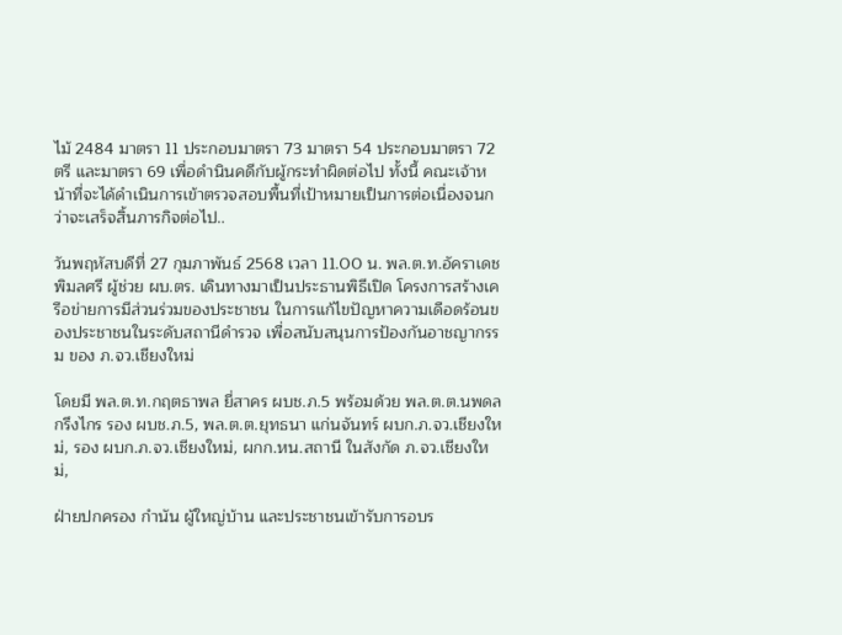ไม้ 2484 มาตรา 11 ประกอบมาตรา 73 มาตรา 54 ประกอบมาตรา 72 ตรี และมาตรา 69 เพื่อดำนินคดีกับผู้กระทำผิดต่อไป ทั้งนี้ คณะเจ้าหน้าที่จะได้ดำเนินการเข้าตรวจสอบพื้นที่เป้าหมายเป็นการต่อเนื่องจนกว่าจะเสร็จสิ้นภารกิจต่อไป..

วันพฤหัสบดีที่ 27 กุมภาพันธ์ 2568 เวลา 11.00 น. พล.ต.ท.อัคราเดช พิมลศรี ผู้ช่วย ผบ.ตร. เดินทางมาเป็นประธานพิธีเปิด โครงการสร้างเครือข่ายการมีส่วนร่วมของประชาชน ในการแก้ไขปัญหาความเดือดร้อนของประชาชนในระดับสถานีดำรวจ เพื่อสนับสนุนการป้องกันอาชญากรรม ของ ภ.จว.เชียงใหม่

โดยมี พล.ต.ท.กฤตธาพล ยี่สาคร ผบช.ภ.5 พร้อมด้วย พล.ต.ต.นพดล กรึงไกร รอง ผบช.ภ.5, พล.ต.ต.ยุทธนา แก่นจันทร์ ผบก.ภ.จว.เชียงใหม่, รอง ผบก.ภ.จว.เชียงใหม่, ผกก.หน.สถานี ในสังกัด ภ.จว.เชียงใหม่,

ฝ่ายปกครอง กำนัน ผู้ใหญ่บ้าน และประชาชนเข้ารับการอบร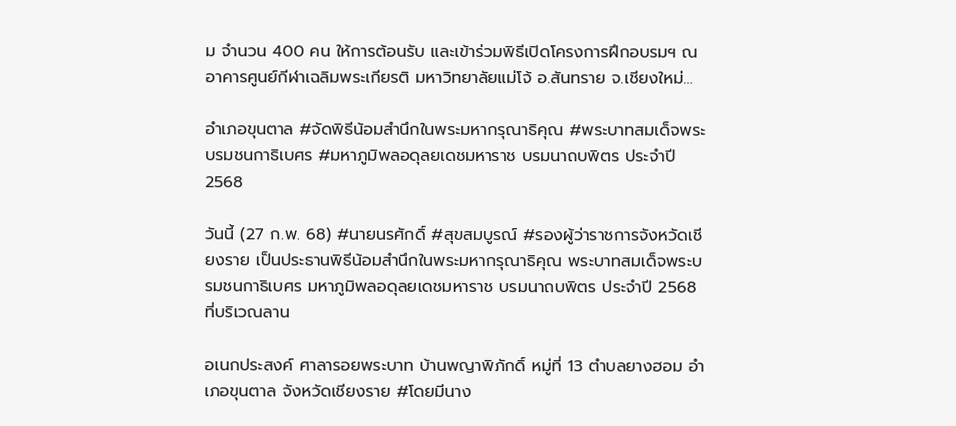ม จำนวน 400 คน ให้การต้อนรับ และเข้าร่วมพิธีเปิดโครงการฝึกอบรมฯ ณ อาคารศูนย์กีฬาเฉลิมพระเกียรติ มหาวิทยาลัยแม่โจ้ อ.สันทราย จ.เชียงใหม่…

อำเภอขุนตาล #จัดพิธีน้อมสำนึกในพระมหากรุณาธิคุณ #พระบาทสมเด็จพระบรมชนกาธิเบศร #มหาภูมิพลอดุลยเดชมหาราช บรมนาถบพิตร ประจำปี 2568

วันนี้ (27 ก.พ. 68) #นายนรศักดิ์ #สุขสมบูรณ์ #รองผู้ว่าราชการจังหวัดเชียงราย เป็นประธานพิธีน้อมสำนึกในพระมหากรุณาธิคุณ พระบาทสมเด็จพระบรมชนกาธิเบศร มหาภูมิพลอดุลยเดชมหาราช บรมนาถบพิตร ประจำปี 2568 ที่บริเวณลาน

อเนกประสงค์ ศาลารอยพระบาท บ้านพญาพิภักดิ์ หมู่ที่ 13 ตำบลยางฮอม อำเภอขุนตาล จังหวัดเชียงราย #โดยมีนาง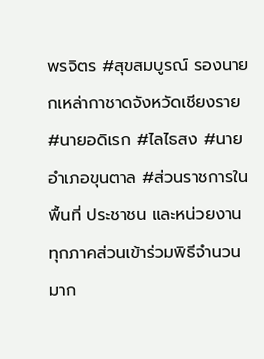พรจิตร #สุขสมบูรณ์ รองนายกเหล่ากาชาดจังหวัดเชียงราย #นายอดิเรก #ไลไธสง #นายอำเภอขุนตาล #ส่วนราชการในพื้นที่ ประชาชน และหน่วยงานทุกภาคส่วนเข้าร่วมพิธีจำนวนมาก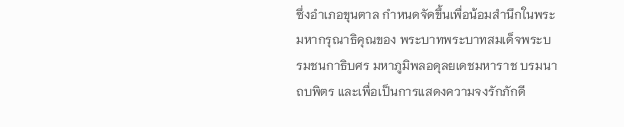ซึ่งอำเภอขุนตาล กำหนดจัดขึ้นเพื่อน้อมสำนึกในพระมหากรุณาธิคุณของ พระบาทพระบาทสมเด็จพระบรมชนกาธิบศร มหาภูมิพลอดุลยเดชมหาราช บรมนาถบพิตร และเพื่อเป็นการแสดงความจงรักภักดี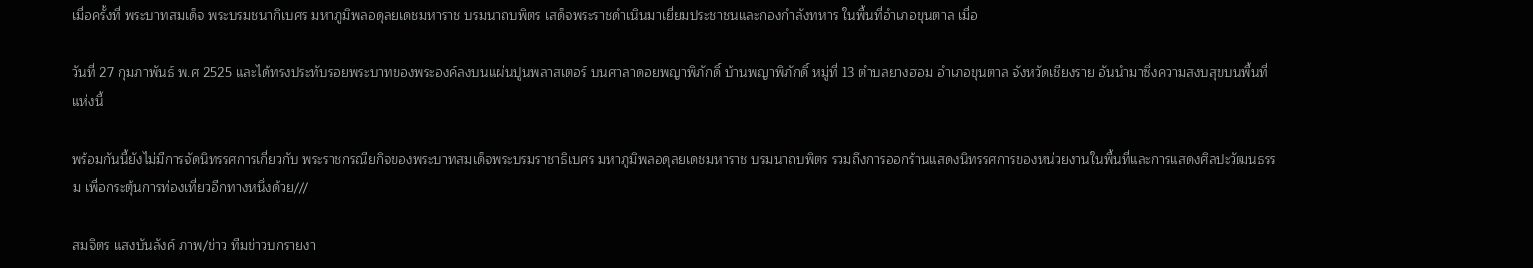เมื่อครั้งที่ พระบาทสมเด็จ พระบรมชนากิเบศร มหาภูมิพลอดุลยเดชมหาราช บรมนาถบพิตร เสด็จพระราชดำเนินมาเยี่ยมประชาชนและกองกำลังทหาร ในพื้นที่อำเภอขุนตาล เมื่อ

วันที่ 27 กุมภาพันธ์ พ.ศ 2525 และได้ทรงประทับรอยพระบาทของพระองค์ลงบนแผ่นปูนพลาสเตอร์ บนศาลาดอยพญาพิภักดิ์ บ้านพญาพิภักดิ์ หมู่ที่ 13 ตำบลยางฮอม อำเภอขุนตาล จังหวัดเชียงราย อันนำมาซึ่งความสงบสุขบนพื้นที่แห่งนี้

พร้อมกันนี้ยังไม่มีการจัดนิทรรศการเกี่ยวกับ พระราชกรณียกิจของพระบาทสมเด็จพระบรมราชาธิเบศร มหาภูมิพลอดุลยเดชมหาราช บรมนาถบพิตร รวมถึงการออกร้านแสดงนิทรรศการของหน่วยงานในพื้นที่และการแสดงศิลปะวัฒนธรรม เพื่อกระตุ้นการท่องเที่ยวอีกทางหนึ่งด้วย///

สมจิตร แสงบันลังค์ ภาพ/ข่าว ทีมข่าวบกรายงา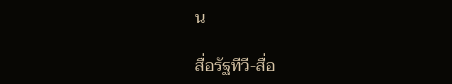น

สื่อรัฐทีวี-สื่อ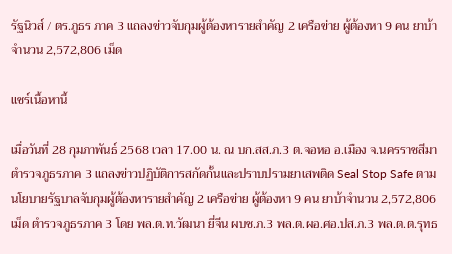รัฐนิวส์ / ตร.ภูธร ภาค 3 แถลงข่าวจับกุมผู้ต้องหารายสำคัญ 2 เครือข่าย ผู้ต้องหา 9 คน ยาบ้าจำนวน 2,572,806 เม็ด

แชร์เนื้อหานี้

เมื่อวันที่ 28 กุมภาพันธ์ 2568 เวลา 17.00 น. ณ บก.สส.ภ.3 ต.จอหอ อ.เมือง จ.นครราชสีมาตำรวจภูธรภาค 3 แถลงข่าวปฏิบัติการสกัดกั้นและปราบปรามยาเสพติด Seal Stop Safe ตามนโยบายรัฐบาลจับกุมผู้ต้องหารายสำคัญ 2 เครือข่าย ผู้ต้องหา 9 คน ยาบ้าจำนวน 2,572,806 เม็ด ตำรวจภูธรภาค 3 โดย พล.ต.ท.วัฒนา ยี่จีน ผบช.ภ.3 พล.ต.ผอ.ศอ.ปส.ภ.3 พล.ต.ต.รุทธ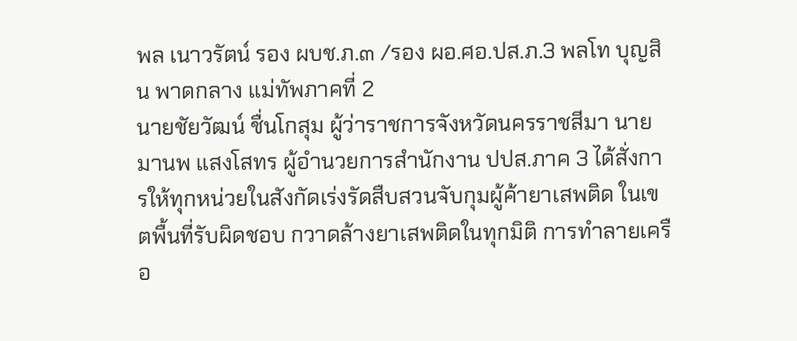พล เนาวรัตน์ รอง ผบช.ภ.๓ /รอง ผอ.ศอ.ปส.ภ.3 พลโท บุญสิน พาดกลาง แม่ทัพภาคที่ 2
นายชัยวัฒน์ ชื่นโกสุม ผู้ว่าราชการจังหวัดนครราชสีมา นายมานพ แสงโสทร ผู้อำนวยการสำนักงาน ปปส.ภาค 3 ได้สั่งการให้ทุกหน่วยในสังกัดเร่งรัดสืบสวนจับกุมผู้ค้ายาเสพติด ในเขตพื้นที่รับผิดชอบ กวาดล้างยาเสพติดในทุกมิติ การทำลายเครือ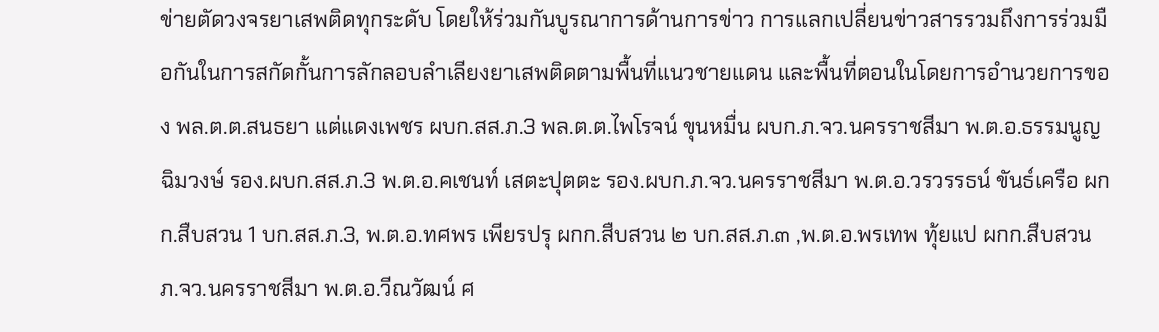ข่ายตัดวงจรยาเสพติดทุกระดับ โดยให้ร่วมกันบูรณาการด้านการข่าว การแลกเปลี่ยนข่าวสารรวมถึงการร่วมมือกันในการสกัดกั้นการลักลอบลำเลียงยาเสพติดตามพื้นที่แนวชายแดน และพื้นที่ตอนในโดยการอำนวยการของ พล.ต.ต.สนธยา แต่แดงเพชร ผบก.สส.ภ.3 พล.ต.ต.ไพโรจน์ ขุนหมื่น ผบก.ภ.จว.นครราชสีมา พ.ต.อ.ธรรมนูญ ฉิมวงษ์ รอง.ผบก.สส.ภ.3 พ.ต.อ.คเชนท์ เสตะปุตตะ รอง.ผบก.ภ.จว.นครราชสีมา พ.ต.อ.วรวรรธน์ ขันธ์เครือ ผกก.สืบสวน 1 บก.สส.ภ.3, พ.ต.อ.ทศพร เพียรปรุ ผกก.สืบสวน ๒ บก.สส.ภ.๓ ,พ.ต.อ.พรเทพ ทุ้ยแป ผกก.สืบสวน ภ.จว.นครราชสีมา พ.ต.อ.วีณวัฒน์ ศ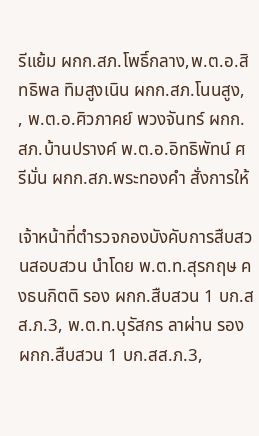รีแย้ม ผกก.สภ.โพธิ์กลาง,พ.ต.อ.สิทธิพล ทิมสูงเนิน ผกก.สภ.โนนสูง, , พ.ต.อ.ศิวภาคย์ พวงจันทร์ ผกก.สภ.บ้านปรางค์ พ.ต.อ.อิทธิพัทน์ ศรีมั่น ผกก.สภ.พระทองคำ สั่งการให้

เจ้าหน้าที่ตำรวจกองบังคับการสืบสวนสอบสวน นำโดย พ.ต.ท.สุรกฤษ คงธนกิตติ รอง ผกก.สืบสวน 1 บก.สส.ภ.3, พ.ต.ท.บุรัสกร ลาผ่าน รอง ผกก.สืบสวน 1 บก.สส.ภ.3,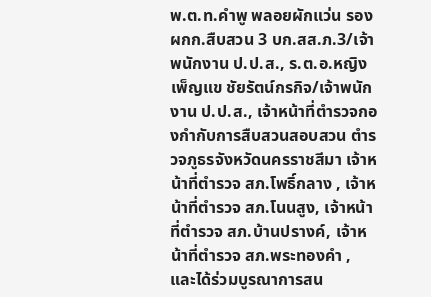พ.ต.ท.คำพู พลอยผักแว่น รอง ผกก.สืบสวน 3 บก.สส.ภ.3/เจ้าพนักงาน ป.ป.ส., ร.ต.อ.หญิง เพ็ญแข ชัยรัตน์กรกิจ/เจ้าพนักงาน ป.ป.ส., เจ้าหน้าที่ตำรวจกองกำกับการสืบสวนสอบสวน ตำรวจภูธรจังหวัดนครราชสีมา เจ้าหน้าที่ตำรวจ สภ.โพธิ์กลาง , เจ้าหน้าที่ตำรวจ สภ.โนนสูง, เจ้าหน้าที่ตำรวจ สภ.บ้านปรางค์, เจ้าหน้าที่ตำรวจ สภ.พระทองคำ , และได้ร่วมบูรณาการสน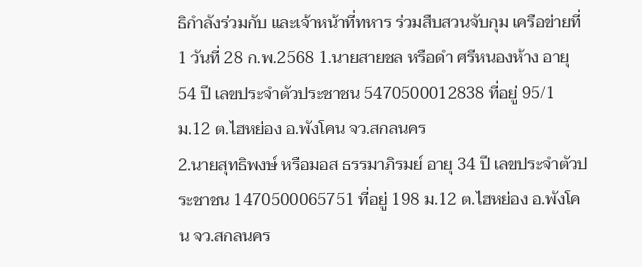ธิกำลังร่วมกับ และเจ้าหน้าที่ทหาร ร่วมสืบสวนจับกุม เครือข่ายที่ 1 วันที่ 28 ก.พ.2568 1.นายสายชล หรือดำ ศรีหนองห้าง อายุ 54 ปี เลขประจำตัวประชาชน 5470500012838 ที่อยู่ 95/1 ม.12 ต.ไฮหย่อง อ.พังโคน จว.สกลนคร
2.นายสุทธิพงษ์ หรือมอส ธรรมาภิรมย์ อายุ 34 ปี เลขประจำตัวประชาชน 1470500065751 ที่อยู่ 198 ม.12 ต.ไฮหย่อง อ.พังโคน จว.สกลนคร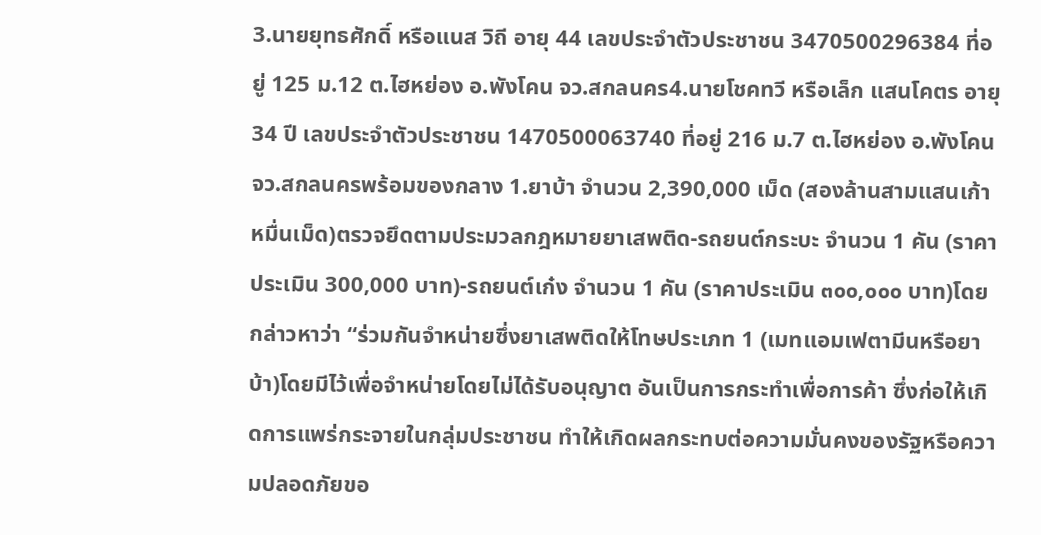3.นายยุทธศักดิ์ หรือแนส วิถี อายุ 44 เลขประจำตัวประชาชน 3470500296384 ที่อยู่ 125 ม.12 ต.ไฮหย่อง อ.พังโคน จว.สกลนคร4.นายโชคทวี หรือเล็ก แสนโคตร อายุ 34 ปี เลขประจำตัวประชาชน 1470500063740 ที่อยู่ 216 ม.7 ต.ไฮหย่อง อ.พังโคน จว.สกลนครพร้อมของกลาง 1.ยาบ้า จำนวน 2,390,000 เม็ด (สองล้านสามแสนเก้าหมื่นเม็ด)ตรวจยึดตามประมวลกฎหมายยาเสพติด-รถยนต์กระบะ จำนวน 1 คัน (ราคาประเมิน 300,000 บาท)-รถยนต์เก๋ง จำนวน 1 คัน (ราคาประเมิน ๓๐๐,๐๐๐ บาท)โดยกล่าวหาว่า “ร่วมกันจำหน่ายซึ่งยาเสพติดให้โทษประเภท 1 (เมทแอมเฟตามีนหรือยาบ้า)โดยมีไว้เพื่อจำหน่ายโดยไม่ได้รับอนุญาต อันเป็นการกระทำเพื่อการค้า ซึ่งก่อให้เกิดการแพร่กระจายในกลุ่มประชาชน ทำให้เกิดผลกระทบต่อความมั่นคงของรัฐหรือความปลอดภัยขอ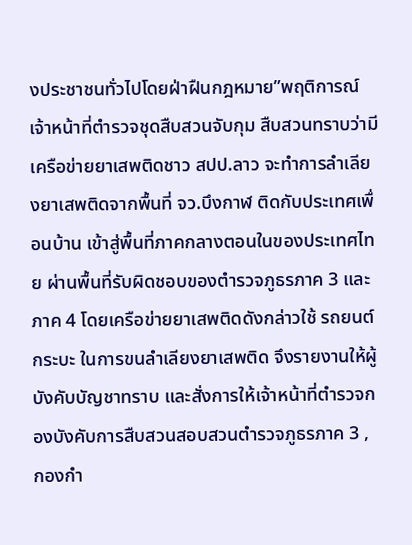งประชาชนทั่วไปโดยฝ่าฝืนกฎหมาย”พฤติการณ์ เจ้าหน้าที่ตำรวจชุดสืบสวนจับกุม สืบสวนทราบว่ามีเครือข่ายยาเสพติดชาว สปป.ลาว จะทำการลำเลียงยาเสพติดจากพื้นที่ จว.บึงกาฬ ติดกับประเทศเพื่อนบ้าน เข้าสู่พื้นที่ภาคกลางตอนในของประเทศไทย ผ่านพื้นที่รับผิดชอบของตำรวจภูธรภาค 3 และภาค 4 โดยเครือข่ายยาเสพติดดังกล่าวใช้ รถยนต์กระบะ ในการขนลำเลียงยาเสพติด จึงรายงานให้ผู้บังคับบัญชาทราบ และสั่งการให้เจ้าหน้าที่ตำรวจกองบังคับการสืบสวนสอบสวนตำรวจภูธรภาค 3 , กองกำ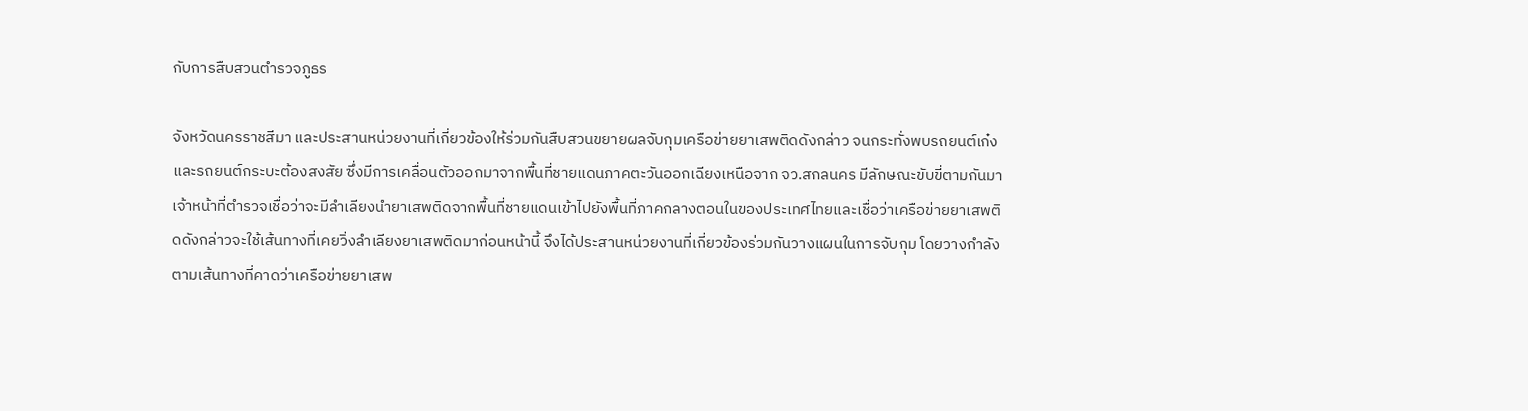กับการสืบสวนตำรวจภูธร

จังหวัดนครราชสีมา และประสานหน่วยงานที่เกี่ยวข้องให้ร่วมกันสืบสวนขยายผลจับกุมเครือข่ายยาเสพติดดังกล่าว จนกระทั่งพบรถยนต์เก๋งและรถยนต์กระบะต้องสงสัย ซึ่งมีการเคลื่อนตัวออกมาจากพื้นที่ชายแดนภาคตะวันออกเฉียงเหนือจาก จว.สกลนคร มีลักษณะขับขี่ตามกันมา เจ้าหน้าที่ตำรวจเชื่อว่าจะมีลำเลียงนำยาเสพติดจากพื้นที่ชายแดนเข้าไปยังพื้นที่ภาคกลางตอนในของประเทศไทยและเชื่อว่าเครือข่ายยาเสพติดดังกล่าวจะใช้เส้นทางที่เคยวิ่งลำเลียงยาเสพติดมาก่อนหน้านี้ จึงได้ประสานหน่วยงานที่เกี่ยวข้องร่วมกันวางแผนในการจับกุม โดยวางกำลังตามเส้นทางที่คาดว่าเครือข่ายยาเสพ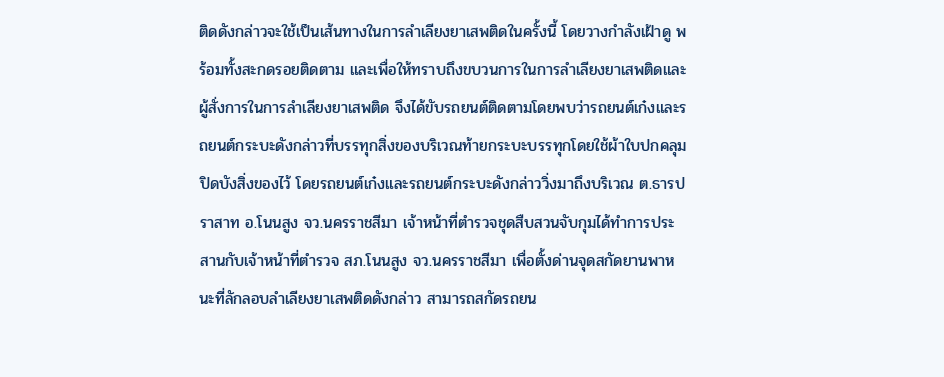ติดดังกล่าวจะใช้เป็นเส้นทางในการลำเลียงยาเสพติดในครั้งนี้ โดยวางกำลังเฝ้าดู พร้อมทั้งสะกดรอยติดตาม และเพื่อให้ทราบถึงขบวนการในการลำเลียงยาเสพติดและผู้สั่งการในการลำเลียงยาเสพติด จึงได้ขับรถยนต์ติดตามโดยพบว่ารถยนต์เก๋งและรถยนต์กระบะดังกล่าวที่บรรทุกสิ่งของบริเวณท้ายกระบะบรรทุกโดยใช้ผ้าใบปกคลุมปิดบังสิ่งของไว้ โดยรถยนต์เก๋งและรถยนต์กระบะดังกล่าววิ่งมาถึงบริเวณ ต.ธารปราสาท อ.โนนสูง จว.นครราชสีมา เจ้าหน้าที่ตำรวจชุดสืบสวนจับกุมได้ทำการประสานกับเจ้าหน้าที่ตำรวจ สภ.โนนสูง จว.นครราชสีมา เพื่อตั้งด่านจุดสกัดยานพาหนะที่ลักลอบลำเลียงยาเสพติดดังกล่าว สามารถสกัดรถยน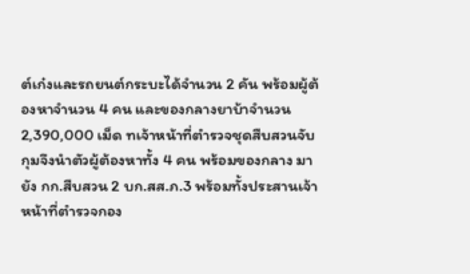ต์เก๋งและรถยนต์กระบะได้จำนวน 2 คัน พร้อมผู้ต้องหาจำนวน 4 คน และของกลางยาบ้าจำนวน 2,390,000 เม็ด ทเจ้าหน้าที่ตำรวจชุดสืบสวนจับกุมจึงนำตัวผู้ต้องหาทั้ง 4 คน พร้อมของกลาง มายัง กก.สืบสวน 2 บก.สส.ภ.3 พร้อมทั้งประสานเจ้าหน้าที่ตำรวจกอง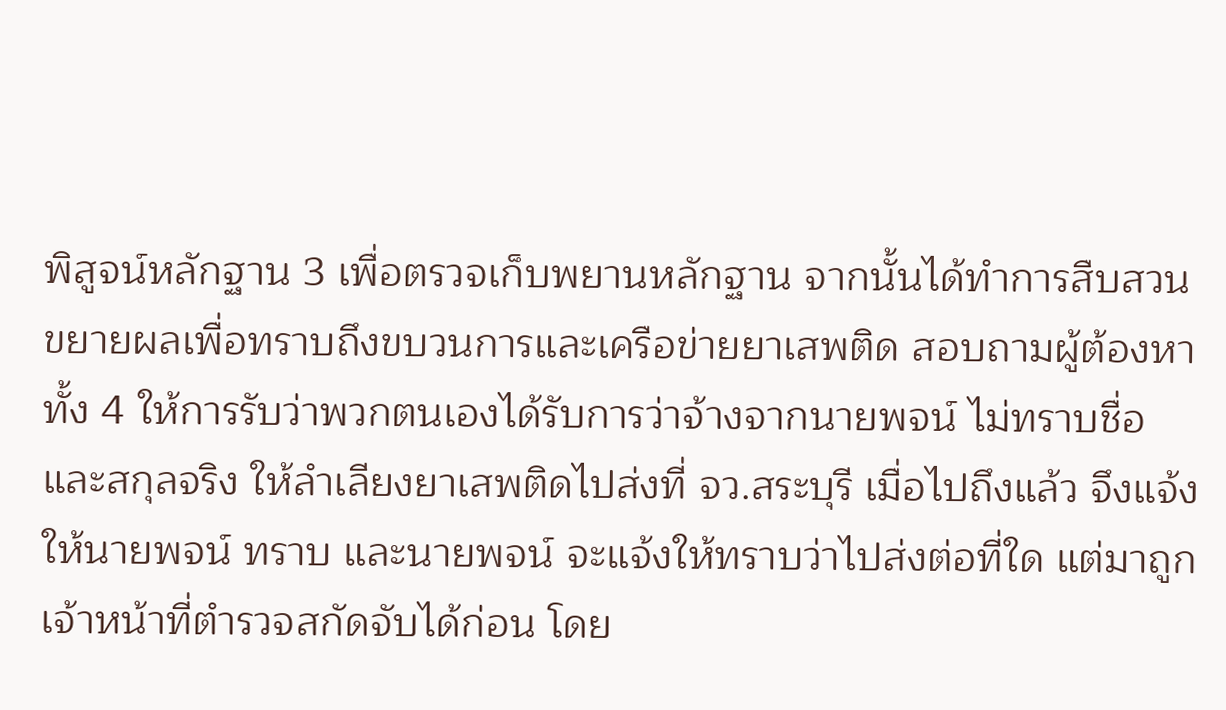พิสูจน์หลักฐาน 3 เพื่อตรวจเก็บพยานหลักฐาน จากนั้นได้ทำการสืบสวนขยายผลเพื่อทราบถึงขบวนการและเครือข่ายยาเสพติด สอบถามผู้ต้องหาทั้ง 4 ให้การรับว่าพวกตนเองได้รับการว่าจ้างจากนายพจน์ ไม่ทราบชื่อและสกุลจริง ให้ลำเลียงยาเสพติดไปส่งที่ จว.สระบุรี เมื่อไปถึงแล้ว จึงแจ้งให้นายพจน์ ทราบ และนายพจน์ จะแจ้งให้ทราบว่าไปส่งต่อที่ใด แต่มาถูกเจ้าหน้าที่ตำรวจสกัดจับได้ก่อน โดย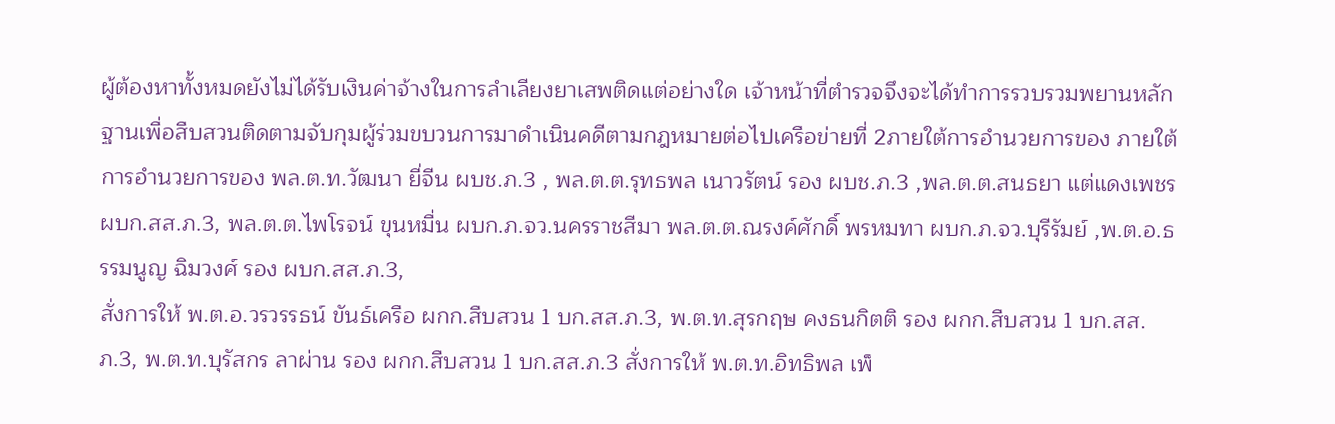ผู้ต้องหาทั้งหมดยังไม่ได้รับเงินค่าจ้างในการลำเลียงยาเสพติดแต่อย่างใด เจ้าหน้าที่ตำรวจจึงจะได้ทำการรวบรวมพยานหลักฐานเพื่อสืบสวนติดตามจับกุมผู้ร่วมขบวนการมาดำเนินคดีตามกฎหมายต่อไปเครือข่ายที่ 2ภายใต้การอำนวยการของ ภายใต้การอำนวยการของ พล.ต.ท.วัฒนา ยี่จีน ผบช.ภ.3 , พล.ต.ต.รุทธพล เนาวรัตน์ รอง ผบช.ภ.3 ,พล.ต.ต.สนธยา แต่แดงเพชร ผบก.สส.ภ.3, พล.ต.ต.ไพโรจน์ ขุนหมื่น ผบก.ภ.จว.นครราชสีมา พล.ต.ต.ณรงค์ศักดิ์ พรหมทา ผบก.ภ.จว.บุรีรัมย์ ,พ.ต.อ.ธรรมนูญ ฉิมวงศ์ รอง ผบก.สส.ภ.3,
สั่งการให้ พ.ต.อ.วรวรรธน์ ขันธ์เครือ ผกก.สืบสวน 1 บก.สส.ภ.3, พ.ต.ท.สุรกฤษ คงธนกิตติ รอง ผกก.สืบสวน 1 บก.สส.ภ.3, พ.ต.ท.บุรัสกร ลาผ่าน รอง ผกก.สืบสวน 1 บก.สส.ภ.3 สั่งการให้ พ.ต.ท.อิทธิพล เพ็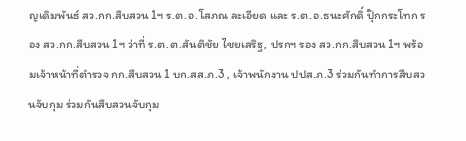ญเดิมพันธ์ สว.กก.สืบสวน 1ฯ ร.ต.อ.โสภณ ละเอียด และ ร.ต.อ.ธนะศักดิ์ ปุ๊กกระโทก รอง สว.กก.สืบสวน 1ฯ ว่าที่ ร.ต.ต.สันติชัย ไชยเสริฐ, ปรกฯ รอง สว.กก.สืบสวน 1ฯ พร้อมเจ้าหน้าที่ตำรวจ กก.สืบสวน 1 บก.สส.ภ.3 , เจ้าพนักงาน ปปส.ภ.3 ร่วมกันทำการสืบสวนจับกุม ร่วมกันสืบสวนจับกุม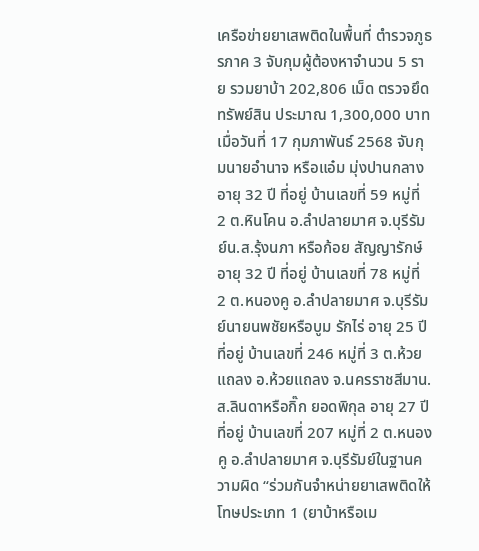เครือข่ายยาเสพติดในพื้นที่ ตำรวจภูธรภาค 3 จับกุมผู้ต้องหาจำนวน 5 ราย รวมยาบ้า 202,806 เม็ด ตรวจยึดทรัพย์สิน ประมาณ 1,300,000 บาท
เมื่อวันที่ 17 กุมภาพันธ์ 2568 จับกุมนายอำนาจ หรือแอ๋ม มุ่งปานกลาง อายุ 32 ปี ที่อยู่ บ้านเลขที่ 59 หมู่ที่ 2 ต.หินโคน อ.ลำปลายมาศ จ.บุรีรัมย์น.ส.รุ้งนภา หรือก้อย สัญญารักษ์ อายุ 32 ปี ที่อยู่ บ้านเลขที่ 78 หมู่ที่ 2 ต.หนองคู อ.ลำปลายมาศ จ.บุรีรัมย์นายนพชัยหรือบูม รักไร่ อายุ 25 ปี ที่อยู่ บ้านเลขที่ 246 หมู่ที่ 3 ต.ห้วยแถลง อ.ห้วยแถลง จ.นครราชสีมาน.ส.ลินดาหรือกิ๊ก ยอดพิกุล อายุ 27 ปี ที่อยู่ บ้านเลขที่ 207 หมู่ที่ 2 ต.หนองคู อ.ลำปลายมาศ จ.บุรีรัมย์ในฐานความผิด “ร่วมกันจำหน่ายยาเสพติดให้โทษประเภท 1 (ยาบ้าหรือเม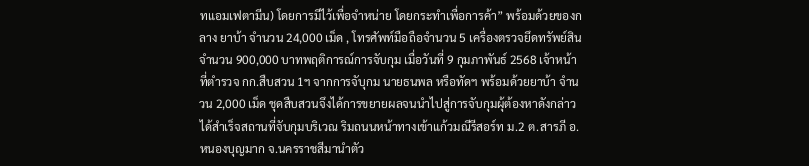ทแอมเฟตามีน) โดยการมีไว้เพื่อจำหน่าย โดยกระทำเพื่อการค้า” พร้อมด้วยของกลาง ยาบ้า จำนวน 24,000 เม็ด , โทรศัพท์มือถือจำนวน 5 เครื่องตรวจยึดทรัพย์สิน จำนวน 900,000 บาทพฤติการณ์การจับกุม เมื่อวันที่ 9 กุมภาพันธ์ 2568 เจ้าหน้าที่ตำรวจ กก.สืบสวน 1ฯ จากการจับุกม นายธนพล หรือทัดฯ พร้อมด้วยยาบ้า จำนวน 2,000 เม็ด ชุดสืบสวนจึงได้การขยายผลจนนำไปสู่การจับกุมผุ้ต้องหาดังกล่าวได้สำเร็จสถานที่จับกุมบริเวณ ริมถนนหน้าทางเข้าแก้วมณีรีสอร์ท ม.2 ต.สารภี อ.หนองบุญมาก จ.นครราชสีมานำตัว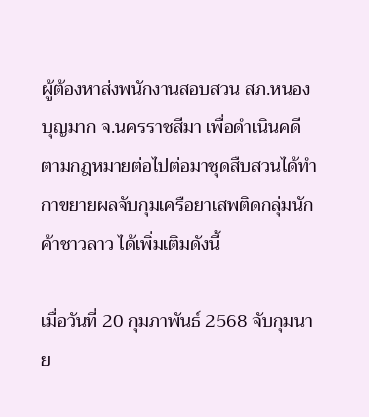ผู้ต้องหาส่งพนักงานสอบสวน สภ.หนองบุญมาก จ.นครราชสีมา เพื่อดำเนินคดีตามกฎหมายต่อไปต่อมาชุดสืบสวนได้ทำกาขยายผลจับกุมเครือยาเสพติดกลุ่มนักค้าชาวลาว ได้เพิ่มเติมดังนี้

เมื่อวันที่ 20 กุมภาพันธ์ 2568 จับกุมนาย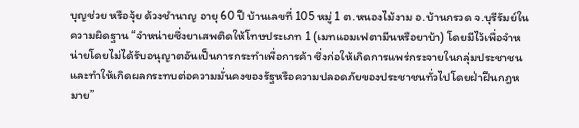บุญช่วย หรือจุ้ย ด้วงชำนาญ อายุ 60 ปี บ้านเลขที่ 105 หมู่ 1 ต.หนองไม้งาม อ.บ้านกรวด จ.บุรีรัมย์ในความผิดฐาน “จำหน่ายซึ่งยาเสพติดให้โทษประเภท 1 (เมทแอมเฟตามีนหรือยาบ้า) โดยมีไว้เพื่อจำหน่ายโดยไม่ได้รับอนุญาตอันเป็นการกระทำเพื่อการค้า ซึ่งก่อให้เกิดการแพร่กระจายในกลุ่มประชาชน และทำให้เกิดผลกระทบต่อความมั่นคงของรัฐหรือความปลอดภัยของประชาชนทั่วไปโดยฝ่าฝืนกฎหมาย”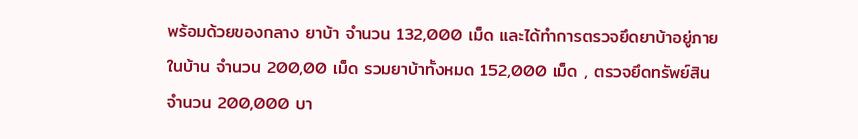พร้อมด้วยของกลาง ยาบ้า จำนวน 132,000 เม็ด และได้ทำการตรวจยึดยาบ้าอยู่ภายในบ้าน จำนวน 200,00 เม็ด รวมยาบ้าทั้งหมด 152,000 เม็ด , ตรวจยึดทรัพย์สิน จำนวน 200,000 บา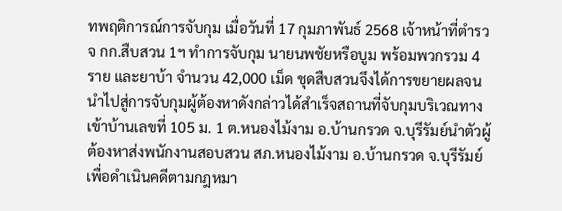ทพฤติการณ์การจับกุม เมื่อวันที่ 17 กุมภาพันธ์ 2568 เจ้าหน้าที่ตำรวจ กก.สืบสวน 1ฯ ทำการจับกุม นายนพชัยหรือบูม พร้อมพวกรวม 4 ราย และยาบ้า จำนวน 42,000 เม็ด ชุดสืบสวนจึงได้การขยายผลจนนำไปสู่การจับกุมผู้ต้องหาดังกล่าวได้สำเร็จสถานที่จับกุมบริเวณทางเข้าบ้านเลขที่ 105 ม. 1 ต.หนองไม้งาม อ.บ้านกรวด จ.บุรีรัมย์นำตัวผู้ต้องหาส่งพนักงานสอบสวน สภ.หนองไม้งาม อ.บ้านกรวด จ.บุรีรัมย์ เพื่อดำเนินคดีตามกฎหมา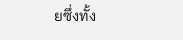ยซึ่งทั้ง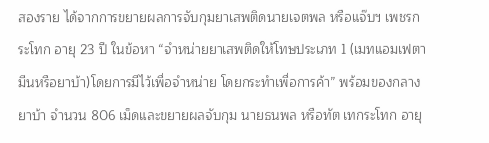สองราย ได้จากการขยายผลการจับกุมยาเสพติดนายเจตพล หรือแจ๊บฯ เพชรกระโทก อายุ 23 ปี ในข้อหา “จำหน่ายยาเสพติดให้โทษประเภท 1 (เมทแอมเฟตามีนหรือยาบ้า)โดยการมีไว้เพื่อจำหน่าย โดยกระทำเพื่อการค้า” พร้อมของกลาง ยาบ้า จำนวน 806 เม็ดและขยายผลจับกุม นายธนพล หรือทัต เทกระโทก อายุ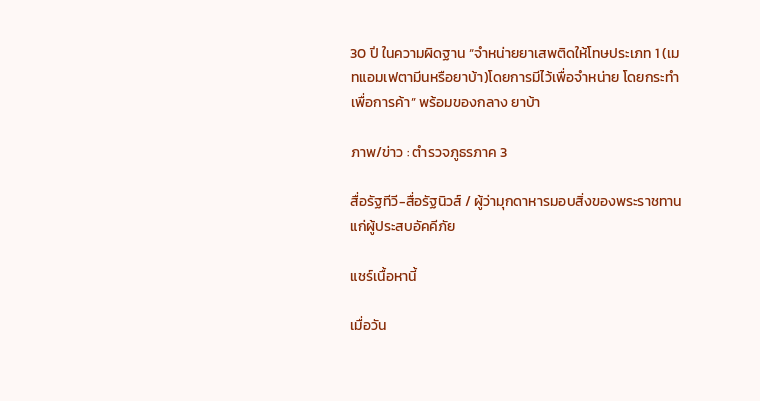30 ปี ในความผิดฐาน “จำหน่ายยาเสพติดให้โทษประเภท 1 (เมทแอมเฟตามีนหรือยาบ้า)โดยการมีไว้เพื่อจำหน่าย โดยกระทำเพื่อการค้า” พร้อมของกลาง ยาบ้า

ภาพ/ข่าว : ตำรวจภูธรภาค 3

สื่อรัฐทีวี-สื่อรัฐนิวส์ / ผู้ว่ามุกดาหารมอบสิ่งของพระราชทาน แก่ผู้ประสบอัคคีภัย

แชร์เนื้อหานี้

เมื่อวัน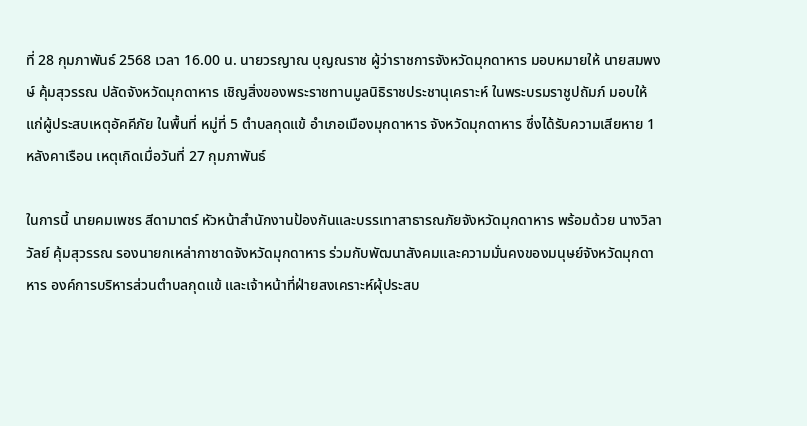ที่ 28 กุมภาพันธ์ 2568 เวลา 16.00 น. นายวรญาณ บุญณราช ผู้ว่าราชการจังหวัดมุกดาหาร มอบหมายให้ นายสมพงษ์ คุ้มสุวรรณ ปลัดจังหวัดมุกดาหาร เชิญสิ่งของพระราชทานมูลนิธิราชประชานุเคราะห์ ในพระบรมราชูปถัมภ์ มอบให้แก่ผู้ประสบเหตุอัคคีภัย ในพื้นที่ หมู่ที่ 5 ตำบลกุดแข้ อำเภอเมืองมุกดาหาร จังหวัดมุกดาหาร ซึ่งได้รับความเสียหาย 1 หลังคาเรือน เหตุเกิดเมื่อวันที่ 27 กุมภาพันธ์

ในการนี้ นายคมเพชร สีดามาตร์ หัวหน้าสำนักงานป้องกันและบรรเทาสาธารณภัยจังหวัดมุกดาหาร พร้อมด้วย นางวิลาวัลย์ คุ้มสุวรรณ รองนายกเหล่ากาชาดจังหวัดมุกดาหาร ร่วมกับพัฒนาสังคมและความมั่นคงของมนุษย์จังหวัดมุกดาหาร องค์การบริหารส่วนตำบลกุดแข้ และเจ้าหน้าที่ฝ่ายสงเคราะห์ผุ้ประสบ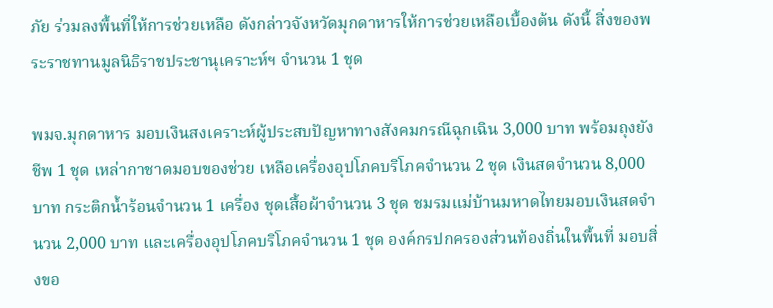ภัย ร่วมลงพื้นที่ให้การช่วยเหลือ ดังกล่าวจังหวัดมุกดาหารให้การช่วยเหลือเบื้องต้น ดังนี้ สิ่งของพระราชทานมูลนิธิราชประชานุเคราะห์ฯ จำนวน 1 ชุด

พมจ.มุกดาหาร มอบเงินสงเคราะห์ผู้ประสบปัญหาทางสังคมกรณีฉุกเฉิน 3,000 บาท พร้อมถุงยังชีพ 1 ชุด เหล่ากาชาดมอบของช่วย เหลือเครื่องอุปโภคบริโภคจำนวน 2 ชุด เงินสดจำนวน 8,000 บาท กระติกน้ำร้อนจำนวน 1 เครื่อง ชุดเสื้อผ้าจำนวน 3 ชุด ชมรมแม่บ้านมหาดไทยมอบเงินสดจำนวน 2,000 บาท และเครื่องอุปโภคบริโภคจำนวน 1 ชุด องค์กรปกครองส่วนท้องถิ่นในพื้นที่ มอบสิ่งขอ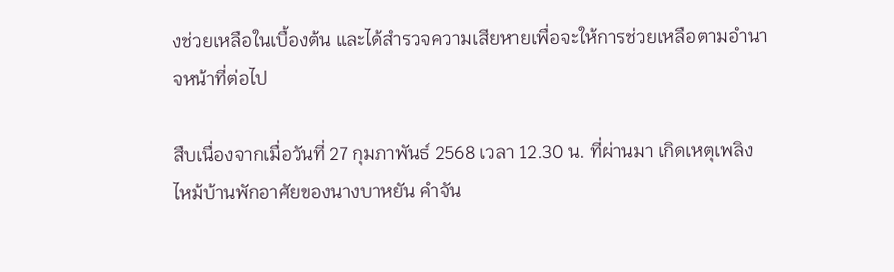งช่วยเหลือในเบื้องต้น และได้สำรวจความเสียหายเพื่อจะให้การช่วยเหลือตามอำนาจหน้าที่ต่อไป

สืบเนื่องจากเมื่อวันที่ 27 กุมภาพันธ์ 2568 เวลา 12.30 น. ที่ผ่านมา เกิดเหตุเพลิงไหม้บ้านพักอาศัยของนางบาหยัน คำจัน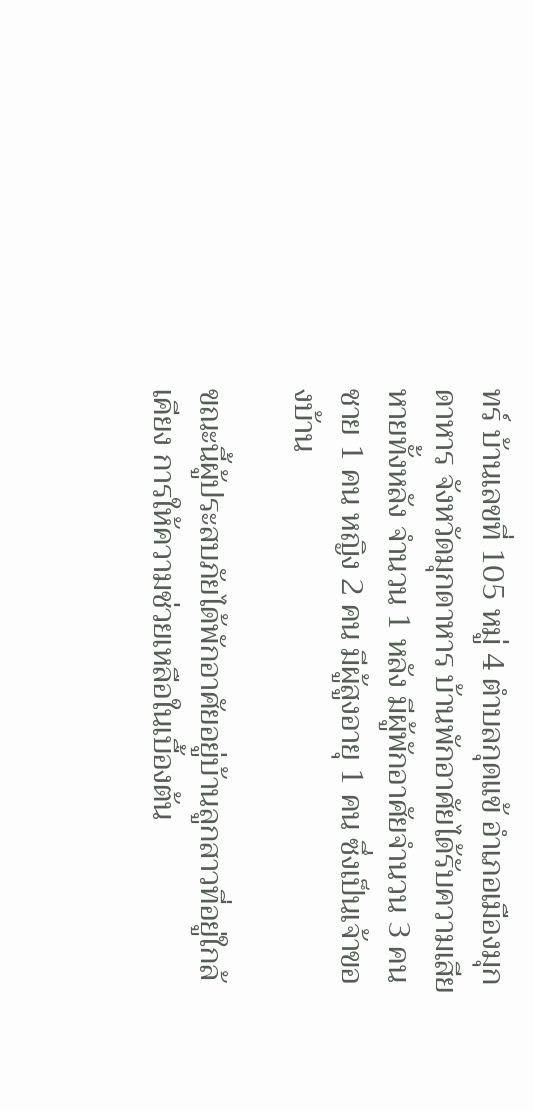ทร์ บ้านเลขที่ 105 หมู่ 4 ตำบลกุดแข้ อำเภอเมืองมุกดาหาร จังหวัดมุกดาหาร บ้านพักอาศัยได้รับความเสียหายทั้งหลัง จำนวน 1 หลัง มีผู้พักอาศัยจำนวน 3 คน ชาย 1 คน หญิง 2 คน มีผู้สูงอายุ 1 คน ซึ่งเป็นเจ้าของบ้าน

ขณะนี้ผู้ประสบภัยได้พักอาศัยอยู่บ้านลูกสาวที่อยู่ใกล้เคียง การให้ความช่วยเหลือในเบื้องต้น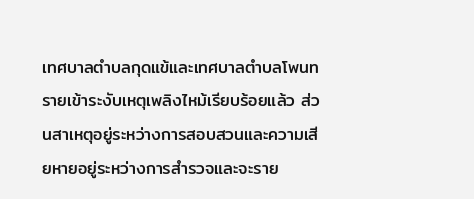เทศบาลตำบลกุดแข้และเทศบาลตำบลโพนทรายเข้าระงับเหตุเพลิงไหม้เรียบร้อยแล้ว ส่วนสาเหตุอยู่ระหว่างการสอบสวนและความเสียหายอยู่ระหว่างการสำรวจและจะราย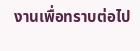งานเพื่อทราบต่อไป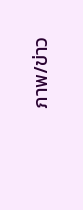ภาพ/ข่าว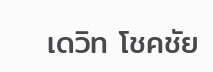เดวิท โชคชัย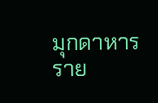มุกดาหาร ราย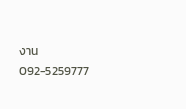งาน 092-5259777